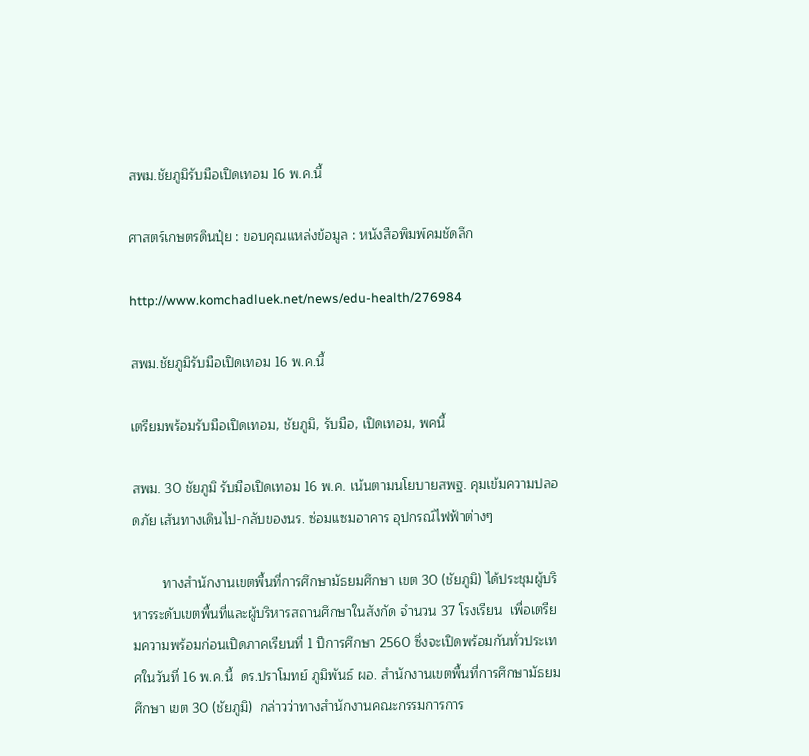สพม.ชัยภูมิรับมือเปิดเทอม 16 พ.ค.นี้

ศาสตร์เกษตรดินปุ๋ย : ขอบคุณแหล่งข้อมูล : หนังสือพิมพ์คมชัดลึก

http://www.komchadluek.net/news/edu-health/276984

สพม.ชัยภูมิรับมือเปิดเทอม 16 พ.ค.นี้

เตรียมพร้อมรับมือเปิดเทอม, ชัยภูมิ, รับมือ, เปิดเทอม, พคนี้

สพม. 30 ชัยภูมิ รับมือเปิดเทอม 16 พ.ค. เน้นตามนโยบายสพฐ. คุมเข้มความปลอดภัย เส้นทางเดินไป-กลับของนร. ซ่อมแซมอาคาร อุปกรณ์ไฟฟ้าต่างๆ

        ทางสำนักงานเขตพื้นที่การศึกษามัธยมศึกษา เขต 30 (ชัยภูมิ) ได้ประชุมผู้บริหารระดับเขตพื้นที่และผู้บริหารสถานศึกษาในสังกัด จำนวน 37 โรงเรียน  เพื่อเตรียมความพร้อมก่อนเปิดภาคเรียนที่ 1 ปีการศึกษา 2560 ซึ่งจะเปิดพร้อมกันทั่วประเทศในวันที่ 16 พ.ค.นี้  ดร.ปราโมทย์ ภูมิพันธ์ ผอ. สำนักงานเขตพื้นที่การศึกษามัธยมศึกษา เขต 30 (ชัยภูมิ)  กล่าวว่าทางสำนักงานคณะกรรมการการ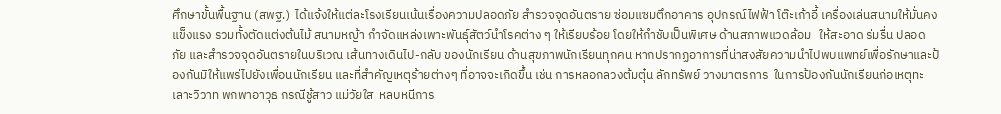ศึกษาขั้นพื้นฐาน (สพฐ.)  ได้แจ้งให้แต่ละโรงเรียนเน้นเรื่องความปลอดภัย สำรวจจุดอันตราย ซ่อมแซมตึกอาคาร อุปกรณ์ไฟฟ้า โต๊ะเก้าอี้ เครื่องเล่นสนามให้มั่นคงแข็งแรง รวมทั้งตัดแต่งต้นไม้ สนามหญ้า กำจัดแหล่งเพาะพันธุ์สัตว์นำโรคต่าง ๆ ให้เรียบร้อย โดยให้กำชับเป็นพิเศษ ด้านสภาพแวดล้อม   ให้สะอาด ร่มรื่น ปลอดภัย และสำรวจจุดอันตรายในบริเวณ เส้นทางเดินไป-กลับ ของนักเรียน ด้านสุขภาพนักเรียนทุกคน หากปรากฏอาการที่น่าสงสัยความนำไปพบแพทย์เพื่อรักษาและป้องกันมิให้แพร่ไปยังเพื่อนนักเรียน และที่สำคัญเหตุร้ายต่างๆ ที่อาจจะเกิดขึ้น เช่น การหลอกลวงต้มตุ๋น ลักทรัพย์ วางมาตรการ  ในการป้องกันนักเรียนก่อเหตุทะเลาะวิวาท พกพาอาวุธ กรณีชู้สาว แม่วัยใส  หลบหนีการ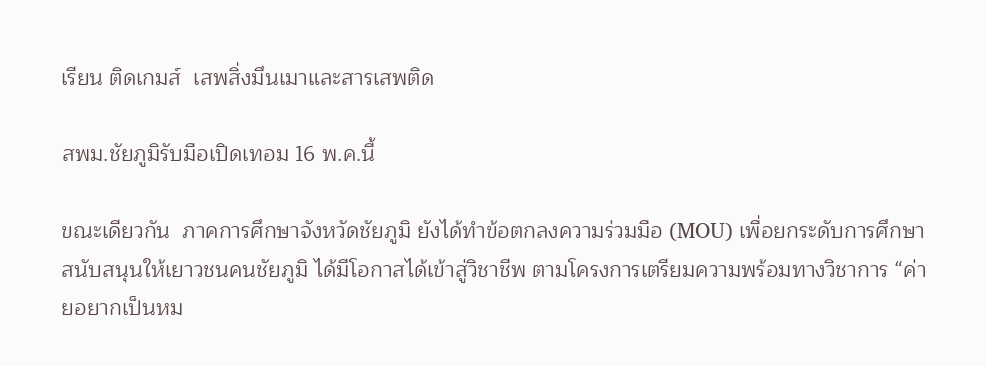เรียน ติดเกมส์  เสพสิ่งมึนเมาและสารเสพติด

สพม.ชัยภูมิรับมือเปิดเทอม 16 พ.ค.นี้

ขณะเดียวกัน  ภาคการศึกษาจังหวัดชัยภูมิ ยังได้ทำข้อตกลงความร่วมมือ (MOU) เพื่อยกระดับการศึกษา สนับสนุนให้เยาวชนคนชัยภูมิ ได้มีโอกาสได้เข้าสู่วิชาชีพ ตามโครงการเตรียมความพร้อมทางวิชาการ “ค่ายอยากเป็นหม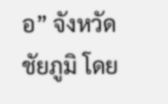อ” จังหวัดชัยภูมิ โดย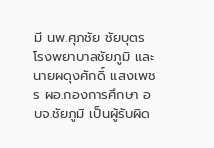มี นพ.ศุภชัย ชัยบุตร โรงพยาบาลชัยภูมิ และนายผดุงศักดิ์ แสงเพชร ผอ.กองการศึกษา อบจ.ชัยภูมิ เป็นผู้รับผิด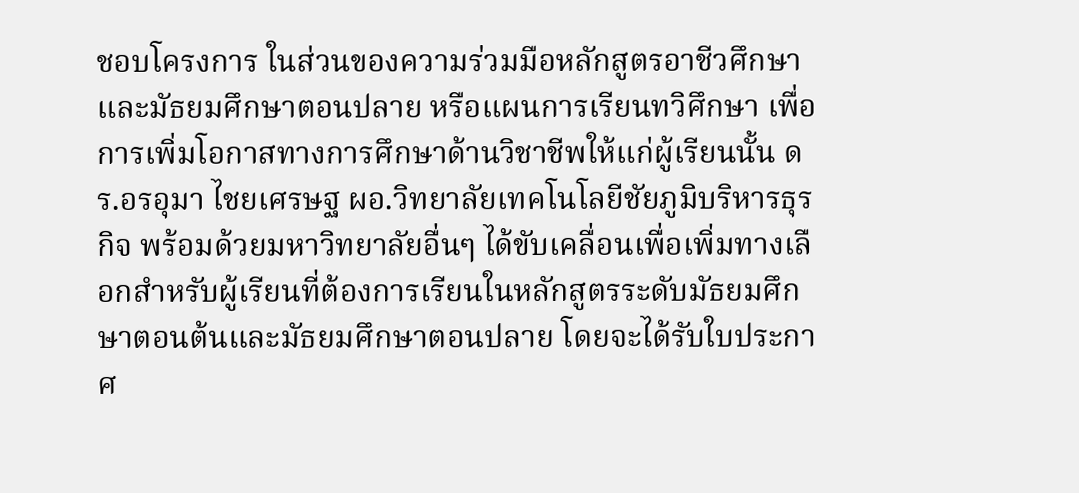ชอบโครงการ ในส่วนของความร่วมมือหลักสูตรอาชีวศึกษาและมัธยมศึกษาตอนปลาย หรือแผนการเรียนทวิศึกษา เพื่อการเพิ่มโอกาสทางการศึกษาด้านวิชาชีพให้แก่ผู้เรียนนั้น ดร.อรอุมา ไชยเศรษฐ ผอ.วิทยาลัยเทคโนโลยีชัยภูมิบริหารธุรกิจ พร้อมด้วยมหาวิทยาลัยอื่นๆ ได้ขับเคลื่อนเพื่อเพิ่มทางเลือกสำหรับผู้เรียนที่ต้องการเรียนในหลักสูตรระดับมัธยมศึกษาตอนต้นและมัธยมศึกษาตอนปลาย โดยจะได้รับใบประกาศ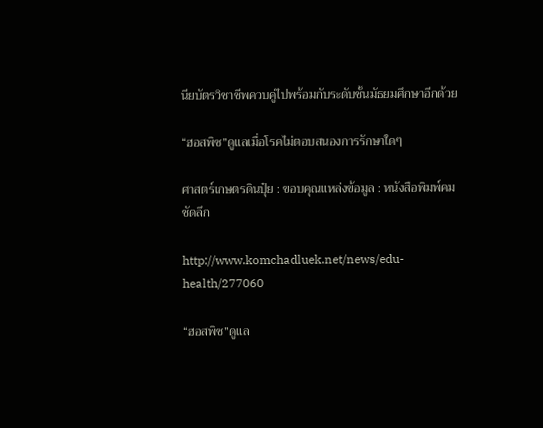นียบัตรวิชาชีพควบคู่ไปพร้อมกับระดับชั้นมัธยมศึกษาอีกด้วย

“ฮอสพิซ”ดูแลเมื่อโรคไม่ตอบสนองการรักษาใดๆ

ศาสตร์เกษตรดินปุ๋ย : ขอบคุณแหล่งข้อมูล : หนังสือพิมพ์คมชัดลึก

http://www.komchadluek.net/news/edu-health/277060

“ฮอสพิซ”ดูแล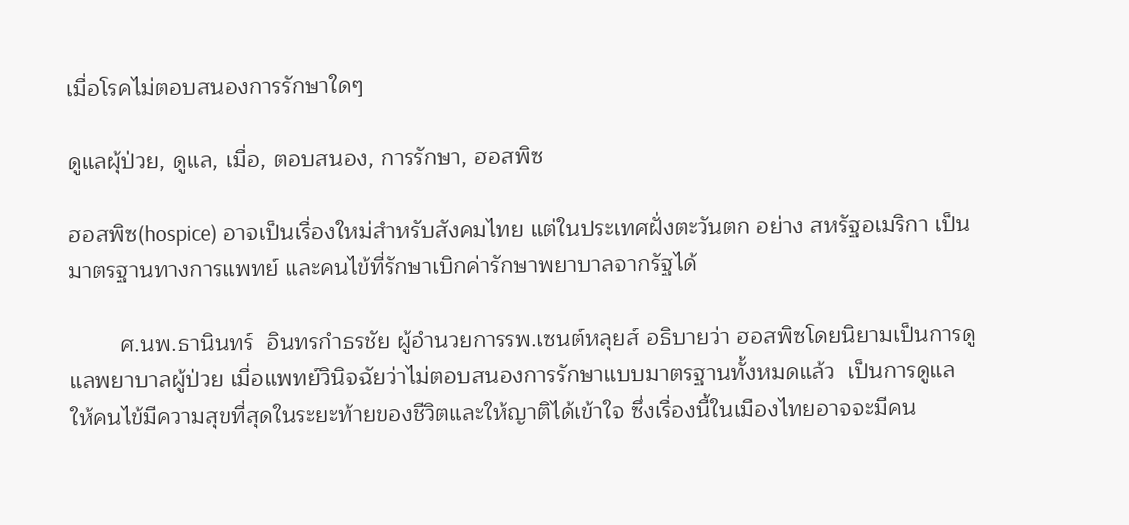เมื่อโรคไม่ตอบสนองการรักษาใดๆ

ดูแลผุ้ป่วย, ดูแล, เมื่อ, ตอบสนอง, การรักษา, ฮอสพิซ

ฮอสพิซ(hospice) อาจเป็นเรื่องใหม่สำหรับสังคมไทย แต่ในประเทศฝั่งตะวันตก อย่าง สหรัฐอเมริกา เป็นมาตรฐานทางการแพทย์ และคนไข้ที่รักษาเบิกค่ารักษาพยาบาลจากรัฐได้

        ศ.นพ.ธานินทร์  อินทรกำธรชัย ผู้อำนวยการรพ.เซนต์หลุยส์ อธิบายว่า ฮอสพิซโดยนิยามเป็นการดูแลพยาบาลผู้ป่วย เมื่อแพทย์วินิจฉัยว่าไม่ตอบสนองการรักษาแบบมาตรฐานทั้งหมดแล้ว  เป็นการดูแลให้คนไข้มีความสุขที่สุดในระยะท้ายของชีวิตและให้ญาติได้เข้าใจ ซึ่งเรื่องนี้ในเมืองไทยอาจจะมีคน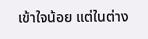เข้าใจน้อย แต่ในต่าง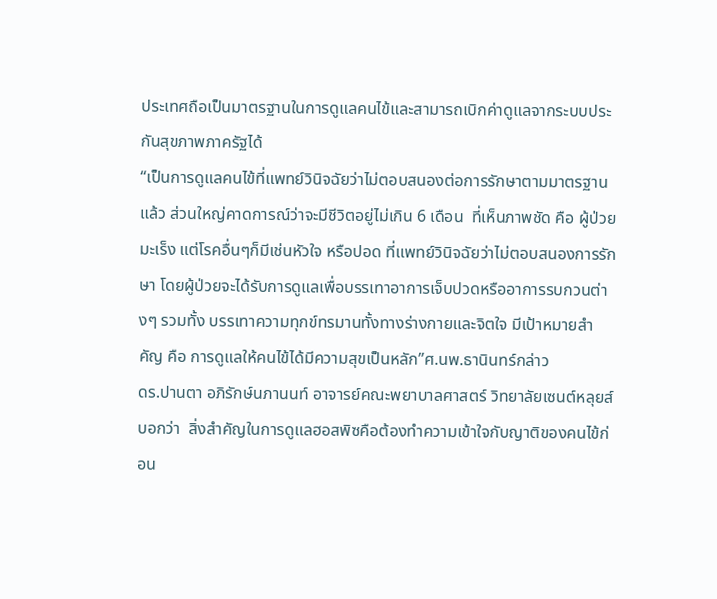ประเทศถือเป็นมาตรฐานในการดูแลคนไข้และสามารถเบิกค่าดูแลจากระบบประกันสุขภาพภาครัฐได้
“เป็นการดูแลคนไข้ที่แพทย์วินิจฉัยว่าไม่ตอบสนองต่อการรักษาตามมาตรฐานแล้ว ส่วนใหญ่คาดการณ์ว่าจะมีชีวิตอยู่ไม่เกิน 6 เดือน  ที่เห็นภาพชัด คือ ผู้ป่วยมะเร็ง แต่โรคอื่นๆก็มีเช่นหัวใจ หรือปอด ที่แพทย์วินิจฉัยว่าไม่ตอบสนองการรักษา โดยผู้ป่วยจะได้รับการดูแลเพื่อบรรเทาอาการเจ็บปวดหรืออาการรบกวนต่างๆ รวมทั้ง บรรเทาความทุกข์ทรมานทั้งทางร่างกายและจิตใจ มีเป้าหมายสำคัญ คือ การดูแลให้คนไข้ได้มีความสุขเป็นหลัก”ศ.นพ.ธานินทร์กล่าว
ดร.ปานตา อภิรักษ์นภานนท์ อาจารย์คณะพยาบาลศาสตร์ วิทยาลัยเซนต์หลุยส์ บอกว่า  สิ่งสำคัญในการดูแลฮอสพิซคือต้องทำความเข้าใจกับญาติของคนไข้ก่อน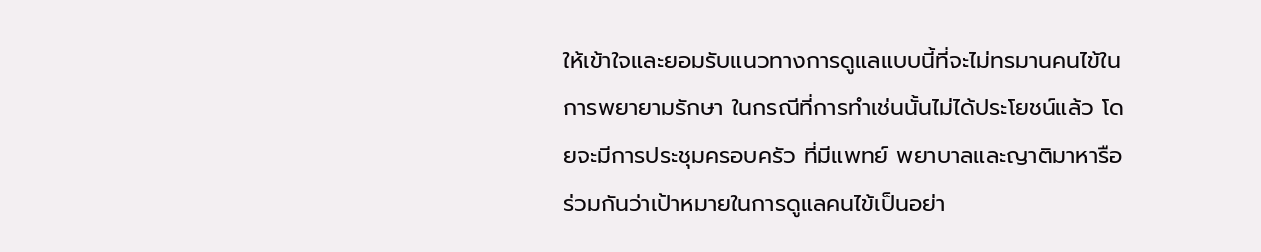ให้เข้าใจและยอมรับแนวทางการดูแลแบบนี้ที่จะไม่ทรมานคนไข้ในการพยายามรักษา ในกรณีที่การทำเช่นนั้นไม่ได้ประโยชน์แล้ว โดยจะมีการประชุมครอบครัว ที่มีแพทย์ พยาบาลและญาติมาหารือร่วมกันว่าเป้าหมายในการดูแลคนไข้เป็นอย่า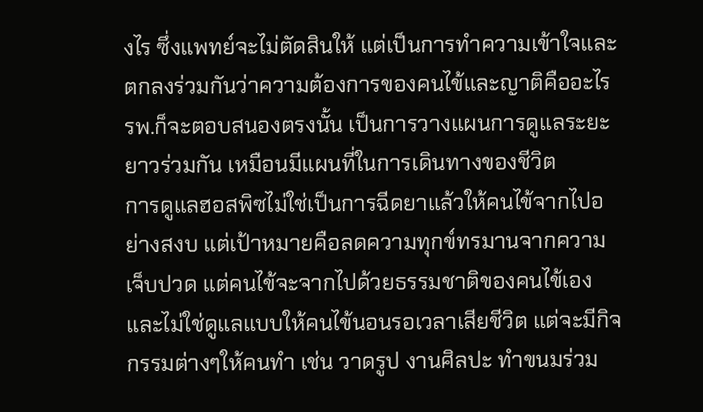งไร ซึ่งแพทย์จะไม่ตัดสินให้ แต่เป็นการทำความเข้าใจและตกลงร่วมกันว่าความต้องการของคนไข้และญาติคืออะไร  รพ.ก็จะตอบสนองตรงนั้น เป็นการวางแผนการดูแลระยะยาวร่วมกัน เหมือนมีแผนที่ในการเดินทางของชีวิต
การดูแลฮอสพิซไม่ใช่เป็นการฉีดยาแล้วให้คนไข้จากไปอย่างสงบ แต่เป้าหมายคือลดความทุกข์ทรมานจากความเจ็บปวด แต่คนไข้จะจากไปด้วยธรรมชาติของคนไข้เอง และไม่ใช่ดูแลแบบให้คนไข้นอนรอเวลาเสียชีวิต แต่จะมีกิจกรรมต่างๆให้คนทำ เช่น วาดรูป งานศิลปะ ทำขนมร่วม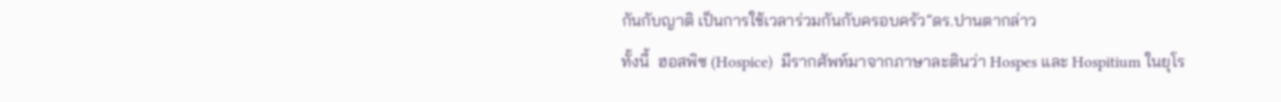กันกับญาติ เป็นการใช้เวลาร่วมกันกับครอบครัว”ดร.ปานตากล่าว
ทั้งนี้  ฮอสพิซ (Hospice)  มีรากศัพท์มาจากภาษาละตินว่า Hospes และ Hospitium ในยุโร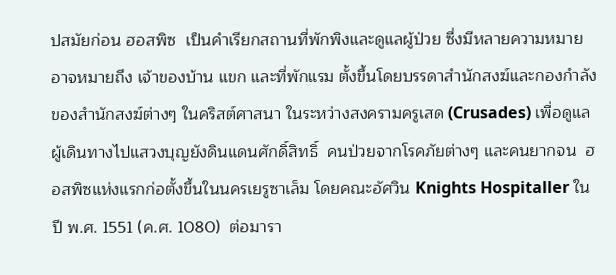ปสมัยก่อน ฮอสพิซ  เป็นคำเรียกสถานที่พักพิงและดูแลผู้ป่วย ซึ่งมีหลายความหมาย อาจหมายถึง เจ้าของบ้าน แขก และที่พักแรม ตั้งขึ้นโดยบรรดาสำนักสงฆ์และกองกำลังของสำนักสงฆ์ต่างๆ ในคริสต์ศาสนา ในระหว่างสงครามครูเสด (Crusades) เพื่อดูแลผู้เดินทางไปแสวงบุญยังดินแดนศักดิ์สิทธิ์  คนป่วยจากโรคภัยต่างๆ และคนยากจน  ฮอสพิซแห่งแรกก่อตั้งขึ้นในนครเยรูซาเล็ม โดยคณะอัศวิน Knights Hospitaller ในปี พ.ศ. 1551 (ค.ศ. 1080)  ต่อมารา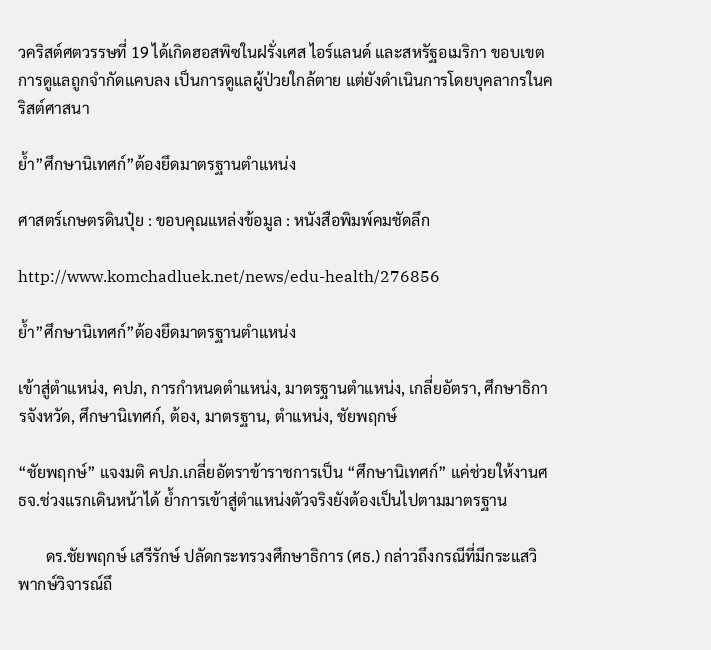วคริสต์ศตวรรษที่ 19 ได้เกิดฮอสพิซในฝรั่งเศส ไอร์แลนด์ และสหรัฐอเมริกา ขอบเขตการดูแลถูกจำกัดแคบลง เป็นการดูแลผู้ป่วยใกล้ตาย แต่ยังดำเนินการโดยบุคลากรในคริสต์ศาสนา

ย้ำ”ศึกษานิเทศก์”ต้องยึดมาตรฐานตำแหน่ง

ศาสตร์เกษตรดินปุ๋ย : ขอบคุณแหล่งข้อมูล : หนังสือพิมพ์คมชัดลึก

http://www.komchadluek.net/news/edu-health/276856

ย้ำ”ศึกษานิเทศก์”ต้องยึดมาตรฐานตำแหน่ง

เข้าสู่ตำแหน่ง, คปภ, การกำหนดตำแหน่ง, มาตรฐานตำแหน่ง, เกลี่ยอัตรา, ศึกษาธิการจังหวัด, ศึกษานิเทศก์, ต้อง, มาตรฐาน, ตำแหน่ง, ชัยพฤกษ์

“ชัยพฤกษ์” แจงมติ คปภ.เกลี่ยอัตราข้าราชการเป็น “ศึกษานิเทศก์” แค่ช่วยให้งานศธจ.ช่วงแรกเดินหน้าได้ ย้ำการเข้าสู่ตำแหน่งตัวจริงยังต้องเป็นไปตามมาตรฐาน

       ดร.ชัยพฤกษ์ เสรีรักษ์ ปลัดกระทรวงศึกษาธิการ (ศธ.) กล่าวถึงกรณีที่มีกระแสวิพากษ์วิจารณ์ถึ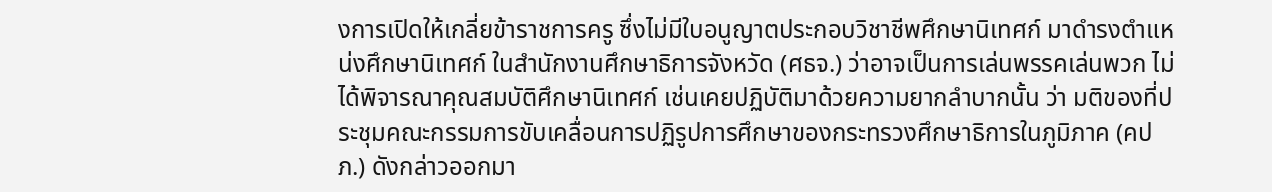งการเปิดให้เกลี่ยข้าราชการครู ซึ่งไม่มีใบอนูญาตประกอบวิชาชีพศึกษานิเทศก์ มาดำรงตำแหน่งศึกษานิเทศก์ ในสำนักงานศึกษาธิการจังหวัด (ศธจ.) ว่าอาจเป็นการเล่นพรรคเล่นพวก ไม่ได้พิจารณาคุณสมบัติศึกษานิเทศก์ เช่นเคยปฏิบัติมาด้วยความยากลำบากนั้น ว่า มติของที่ประชุมคณะกรรมการขับเคลื่อนการปฏิรูปการศึกษาของกระทรวงศึกษาธิการในภูมิภาค (คปภ.) ดังกล่าวออกมา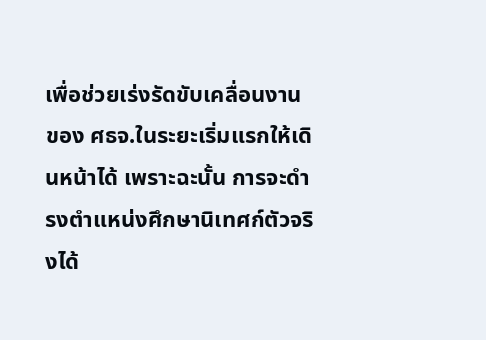เพื่อช่วยเร่งรัดขับเคลื่อนงานของ ศธจ.ในระยะเริ่มแรกให้เดินหน้าได้ เพราะฉะนั้น การจะดำรงตำแหน่งศึกษานิเทศก์ตัวจริงได้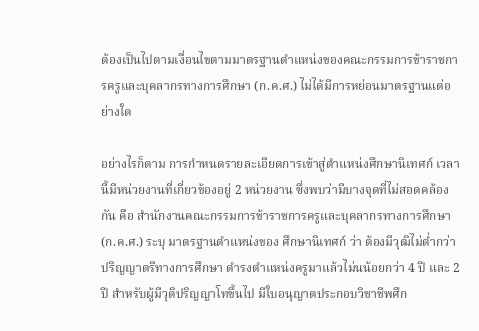ต้องเป็นไปตามเงื่อนไขตามมาตรฐานตำแหน่งของคณะกรรมการข้าราชการครูและบุคลากรทางการศึกษา (ก.ค.ศ.) ไม่ได้มีการหย่อนมาตรฐานแต่อย่างใด

อย่างไรก็ตาม การกำหนดรายละเอียดการเข้าสู่ตำแหน่งศึกษานิเทศก์ เวลานี้มีหน่วยงานที่เกี่ยวข้องอยู่ 2 หน่วยงาน ซึ่งพบว่ามีบางจุดที่ไม่สอดคล้องกัน คือ สำนักงานคณะกรรมการข้าราชการครูและบุคลากรทางการศึกษา (ก.ค.ศ.) ระบุ มาตรฐานตำแหน่งของ ศึกษานิเทศก์ ว่า ต้องมีวุฒิไม่ต่ำกว่าปริญญาตรีทางการศึกษา ดำรงตำแหน่งครูมาแล้วไม่นน้อยกว่า 4 ปี และ 2 ปี สำหรับผู้มีวุติปริญญาโทขึ้นไป มีใบอนุญาตประกอบวิชาชีพศึก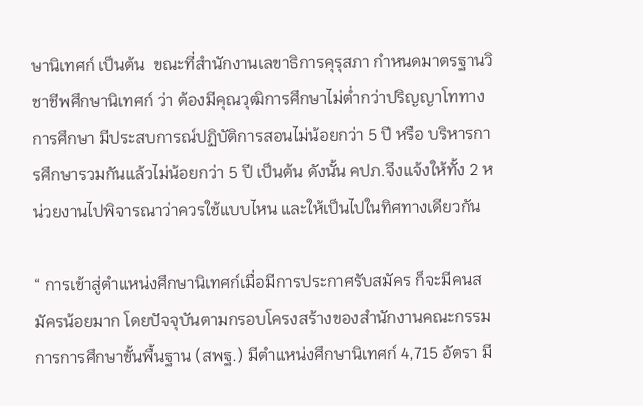ษานิเทศก์ เป็นต้น  ขณะที่สำนักงานเลขาธิการคุรุสภา กำหนดมาตรฐานวิชาชีพศึกษานิเทศก์ ว่า ต้องมีคุณวุฒิการศึกษาไม่ต่ำกว่าปริญญาโททางการศึกษา มีประสบการณ์ปฏิบัติการสอนไม่น้อยกว่า 5 ปี หรือ บริหารการศึกษารวมกันแล้วไม่น้อยกว่า 5 ปี เป็นต้น ดังนั้น คปภ.จึงแจ้งให้ทั้ง 2 หน่วยงานไปพิจารณาว่าควรใช้แบบไหน และให้เป็นไปในทิศทางเดียวกัน

“ การเข้าสู่ตำแหน่งศึกษานิเทศก์เมื่อมีการประกาศรับสมัคร ก็จะมีคนสมัครน้อยมาก โดยปัจจุบันตามกรอบโครงสร้างของสำนักงานคณะกรรมการการศึกษาขั้นพื้นฐาน (สพฐ.) มีตำแหน่งศึกษานิเทศก์ 4,715 อัตรา มี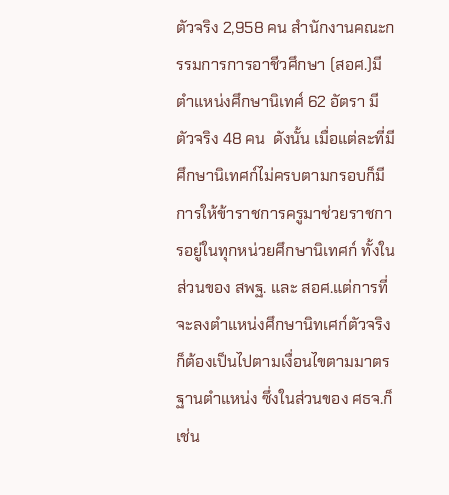ตัวจริง 2,958 คน สำนักงานคณะกรรมการการอาชีวศึกษา (สอศ.)มีตำแหน่งศึกษานิเทศ์ 62 อัตรา มีตัวจริง 48 คน  ดังนั้น เมื่อแต่ละที่มีศึกษานิเทศก์ไม่ครบตามกรอบก็มีการให้ข้าราชการครูมาช่วยราชการอยู่ในทุกหน่วยศึกษานิเทศก์ ทั้งในส่วนของ สพฐ. และ สอศ.แต่การที่จะลงตำแหน่งศึกษานิทเศก์ตัวจริง ก็ต้องเป็นไปตามเงื่อนไขตามมาตรฐานตำแหน่ง ซึ่งในส่วนของ ศธจ.ก็เช่น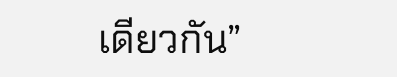เดียวกัน”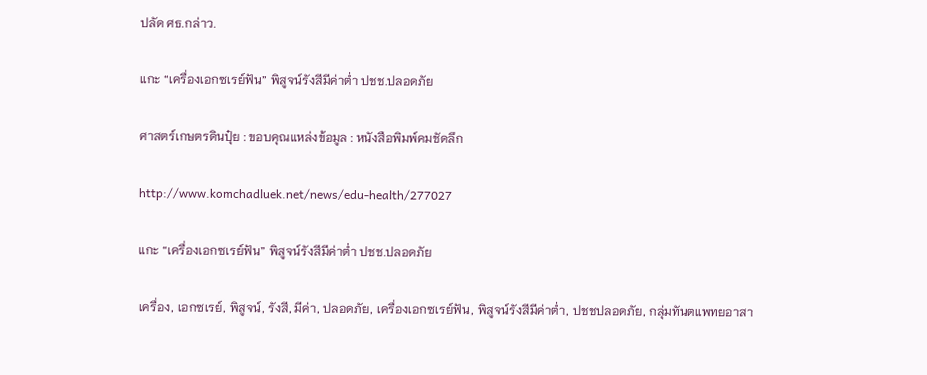ปลัด ศธ.กล่าว.

แกะ “เครื่องเอกซเรย์ฟัน” พิสูจน์รังสีมีค่าต่ำ ปชช.ปลอดภัย

ศาสตร์เกษตรดินปุ๋ย : ขอบคุณแหล่งข้อมูล : หนังสือพิมพ์คมชัดลึก

http://www.komchadluek.net/news/edu-health/277027

แกะ “เครื่องเอกซเรย์ฟัน” พิสูจน์รังสีมีค่าต่ำ ปชช.ปลอดภัย

เครื่อง, เอกซเรย์, พิสูจน์, รังสี, มีค่า, ปลอดภัย, เครื่องเอกซเรย์ฟัน, พิสูจน์รังสีมีค่าต่ำ, ปชชปลอดภัย, กลุ่มทันตแพทยอาสา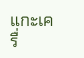แกะเครื่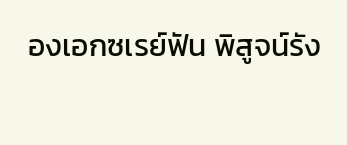องเอกซเรย์ฟัน พิสูจน์รัง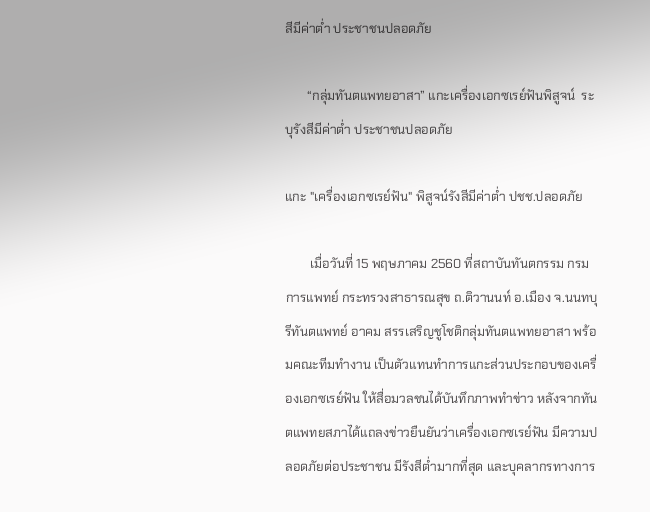สีมีค่าต่ำ ประชาชนปลอดภัย

       “กลุ่มทันตแพทยอาสา” แกะเครื่องเอกซเรย์ฟันพิสูจน์  ระบุรังสีมีค่าต่ำ ประชาชนปลอดภัย

แกะ "เครื่องเอกซเรย์ฟัน" พิสูจน์รังสีมีค่าต่ำ ปชช.ปลอดภัย

        เมื่อวันที่ 15 พฤษภาคม 2560 ที่สถาบันทันตกรรม กรมการแพทย์ กระทรวงสาธารณสุข ถ.ติวานนท์ อ.เมือง จ.นนทบุรีทันตแพทย์ อาคม สรรเสริญชูโชติกลุ่มทันตแพทยอาสา พร้อมคณะทีมทำงาน เป็นตัวแทนทำการแกะส่วนประกอบของเครื่องเอกซเรย์ฟัน ให้สื่อมวลชนได้บันทึกภาพทำข่าว หลังจากทันตแพทยสภาได้แถลงข่าวยืนยันว่าเครื่องเอกซเรย์ฟัน มีความปลอดภัยต่อประชาชน มีรังสีต่ำมากที่สุด และบุคลากรทางการ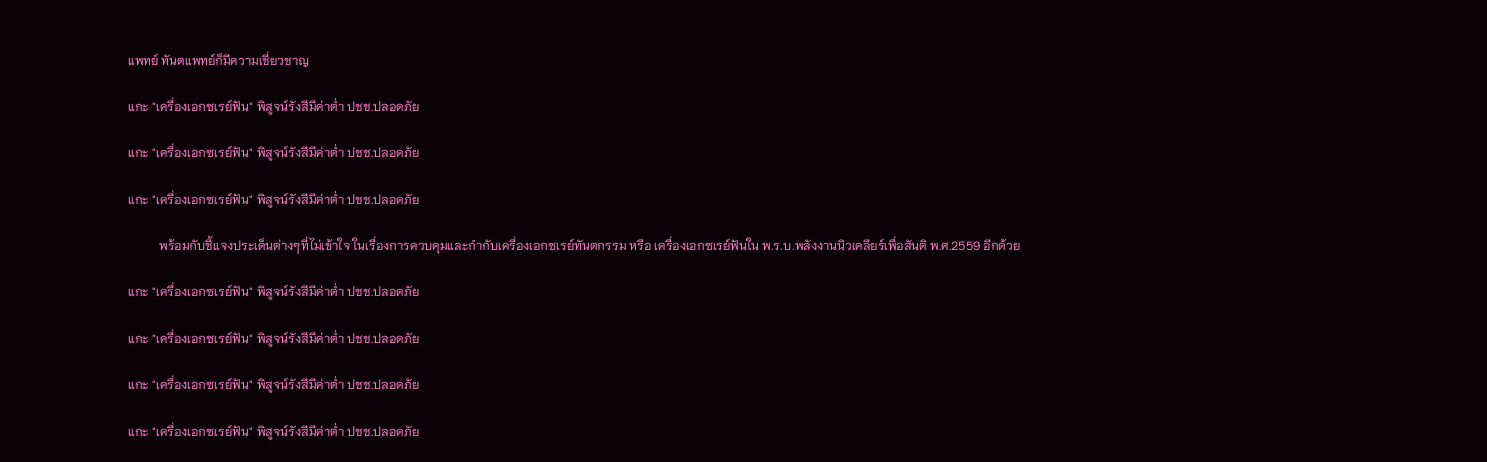แพทย์ ทันตแพทย์ก็มีความเชี่ยวชาญ

แกะ "เครื่องเอกซเรย์ฟัน" พิสูจน์รังสีมีค่าต่ำ ปชช.ปลอดภัย

แกะ "เครื่องเอกซเรย์ฟัน" พิสูจน์รังสีมีค่าต่ำ ปชช.ปลอดภัย

แกะ "เครื่องเอกซเรย์ฟัน" พิสูจน์รังสีมีค่าต่ำ ปชช.ปลอดภัย

          พร้อมกับชี้แจงประเด็นต่างๆที่ไม่เข้าใจ ในเรื่องการควบคุมและกำกับเครื่องเอกซเรย์ทันตกรรม หรือ เครื่องเอกซเรย์ฟันใน พ.ร.บ.พลังงานนิวเคลียร์เพื่อสันติ พ.ศ.2559 อีกด้วย

แกะ "เครื่องเอกซเรย์ฟัน" พิสูจน์รังสีมีค่าต่ำ ปชช.ปลอดภัย

แกะ "เครื่องเอกซเรย์ฟัน" พิสูจน์รังสีมีค่าต่ำ ปชช.ปลอดภัย

แกะ "เครื่องเอกซเรย์ฟัน" พิสูจน์รังสีมีค่าต่ำ ปชช.ปลอดภัย

แกะ "เครื่องเอกซเรย์ฟัน" พิสูจน์รังสีมีค่าต่ำ ปชช.ปลอดภัย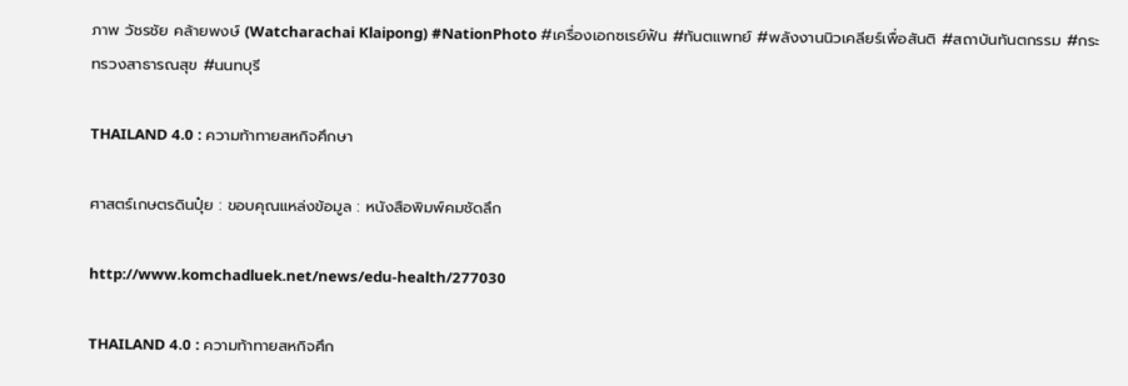ภาพ วัชรชัย คล้ายพงษ์ (Watcharachai Klaipong) #NationPhoto #เครื่องเอกซเรย์ฟัน #ทันตแพทย์ #พลังงานนิวเคลียร์เพื่อสันติ #สถาบันทันตกรรม #กระทรวงสาธารณสุข #นนทบุรี

THAILAND 4.0 : ความท้าทายสหกิจศึกษา

ศาสตร์เกษตรดินปุ๋ย : ขอบคุณแหล่งข้อมูล : หนังสือพิมพ์คมชัดลึก

http://www.komchadluek.net/news/edu-health/277030

THAILAND 4.0 : ความท้าทายสหกิจศึก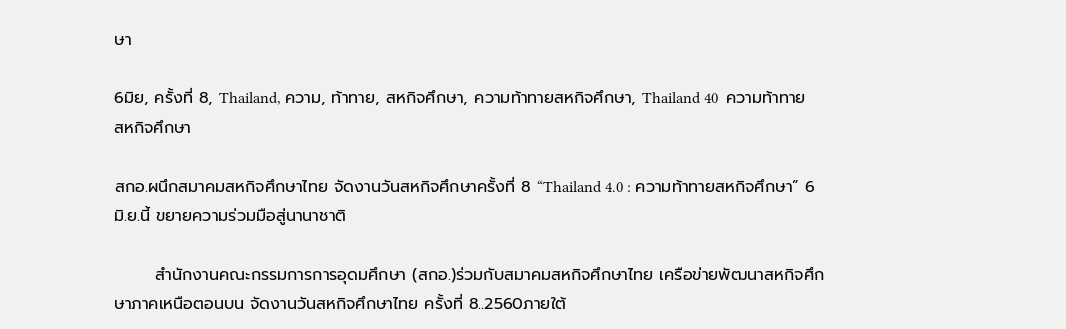ษา

6มิย, ครั้งที่ 8, Thailand, ความ, ท้าทาย, สหกิจศึกษา, ความท้าทายสหกิจศึกษา, Thailand 40  ความท้าทายสหกิจศึกษา

สกอ.ผนึกสมาคมสหกิจศึกษาไทย จัดงานวันสหกิจศึกษาครั้งที่ 8 “Thailand 4.0 : ความท้าทายสหกิจศึกษา” 6 มิ.ย.นี้ ขยายความร่วมมือสู่นานาชาติ

       สำนักงานคณะกรรมการการอุดมศึกษา (สกอ.)ร่วมกับสมาคมสหกิจศึกษาไทย เครือข่ายพัฒนาสหกิจศึกษาภาคเหนือตอนบน จัดงานวันสหกิจศึกษาไทย ครั้งที่ 8..2560ภายใต้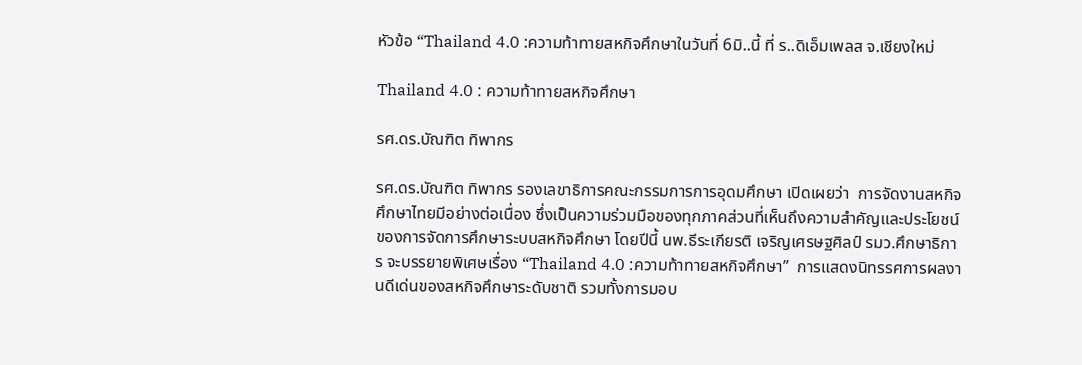หัวข้อ “Thailand 4.0 :ความท้าทายสหกิจศึกษาในวันที่ 6มิ..นี้ ที่ ร..ดิเอ็มเพลส จ.เชียงใหม่

Thailand 4.0 : ความท้าทายสหกิจศึกษา

รศ.ดร.บัณฑิต ทิพากร

รศ.ดร.บัณฑิต ทิพากร รองเลขาธิการคณะกรรมการการอุดมศึกษา เปิดเผยว่า  การจัดงานสหกิจศึกษาไทยมีอย่างต่อเนื่อง ซึ่งเป็นความร่วมมือของทุกภาคส่วนที่เห็นถึงความสำคัญและประโยชน์ของการจัดการศึกษาระบบสหกิจศึกษา โดยปีนี้ นพ.ธีระเกียรติ เจริญเศรษฐศิลป์ รมว.ศึกษาธิการ จะบรรยายพิเศษเรื่อง “Thailand 4.0 :ความท้าทายสหกิจศึกษา”  การแสดงนิทรรศการผลงานดีเด่นของสหกิจศึกษาระดับชาติ รวมทั้งการมอบ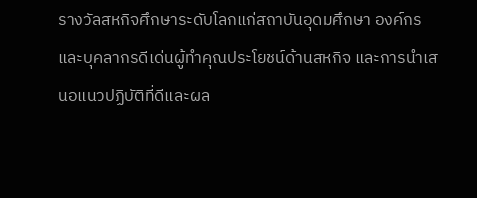รางวัลสหกิจศึกษาระดับโลกแก่สถาบันอุดมศึกษา องค์กร และบุคลากรดีเด่นผู้ทำคุณประโยชน์ด้านสหกิจ และการนำเสนอแนวปฏิบัติที่ดีและผล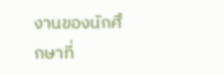งานของนักศึกษาที่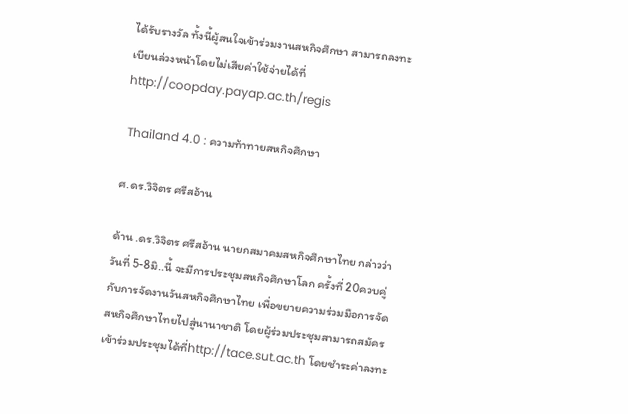ได้รับรางวัล ทั้งนี้ผู้สนใจเข้าร่วมงานสหกิจศึกษา สามารถลงทะเบียนล่วงหน้าโดยไม่เสียค่าใช้จ่ายได้ที่ http://coopday.payap.ac.th/regis

 Thailand 4.0 : ความท้าทายสหกิจศึกษา

ศ.ดร.วิจิตร ศรีสอ้าน

ด้าน .ดร.วิจิตร ศรีสอ้าน นายกสมาคมสหกิจศึกษาไทย กล่าวว่า วันที่ 5-8มิ..นี้ จะมีการประชุมสหกิจศึกษาโลก ครั้งที่ 20ควบคู่กับการจัดงานวันสหกิจศึกษาไทย เพื่อขยายความร่วมมือการจัดสหกิจศึกษาไทยไปสู่นานาชาติ โดยผู้ร่วมประชุมสามารถสมัครเข้าร่วมประชุมได้ที่http://tace.sut.ac.th โดยชำระค่าลงทะ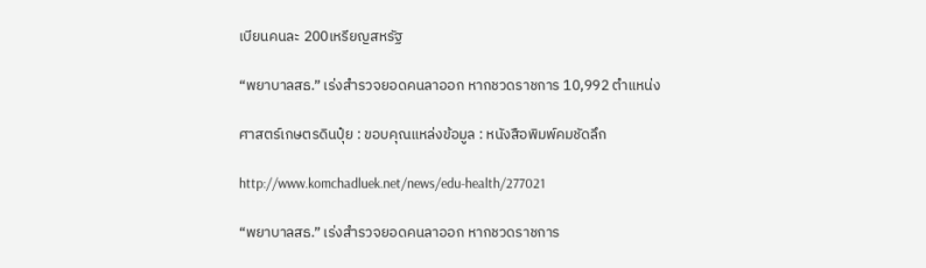เบียนคนละ 200เหรียญสหรัฐ

“พยาบาลสธ.” เร่งสำรวจยอดคนลาออก หากชวดราชการ 10,992 ตำแหน่ง

ศาสตร์เกษตรดินปุ๋ย : ขอบคุณแหล่งข้อมูล : หนังสือพิมพ์คมชัดลึก

http://www.komchadluek.net/news/edu-health/277021

“พยาบาลสธ.” เร่งสำรวจยอดคนลาออก หากชวดราชการ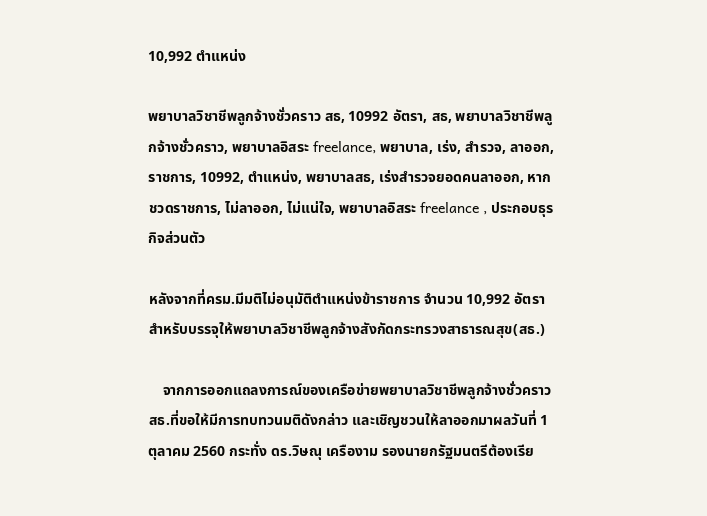10,992 ตำแหน่ง

พยาบาลวิชาชีพลูกจ้างชั่วคราว สธ, 10992 อัตรา, สธ, พยาบาลวิชาชีพลูกจ้างชั่วคราว, พยาบาลอิสระ freelance, พยาบาล, เร่ง, สำรวจ, ลาออก, ราชการ, 10992, ตำแหน่ง, พยาบาลสธ, เร่งสำรวจยอดคนลาออก, หากชวดราชการ, ไม่ลาออก, ไม่แน่ใจ, พยาบาลอิสระ freelance , ประกอบธุรกิจส่วนตัว

หลังจากที่ครม.มีมติไม่อนุมัติตำแหน่งข้าราชการ จำนวน 10,992 อัตรา สำหรับบรรจุให้พยาบาลวิชาชีพลูกจ้างสังกัดกระทรวงสาธารณสุข(สธ.)

    จากการออกแถลงการณ์ของเครือข่ายพยาบาลวิชาชีพลูกจ้างชั่วคราว สธ.ที่ขอให้มีการทบทวนมติดังกล่าว และเชิญชวนให้ลาออกมาผลวันที่ 1 ตุลาคม 2560 กระทั่ง ดร.วิษณุ เครืองาม รองนายกรัฐมนตรีต้องเรีย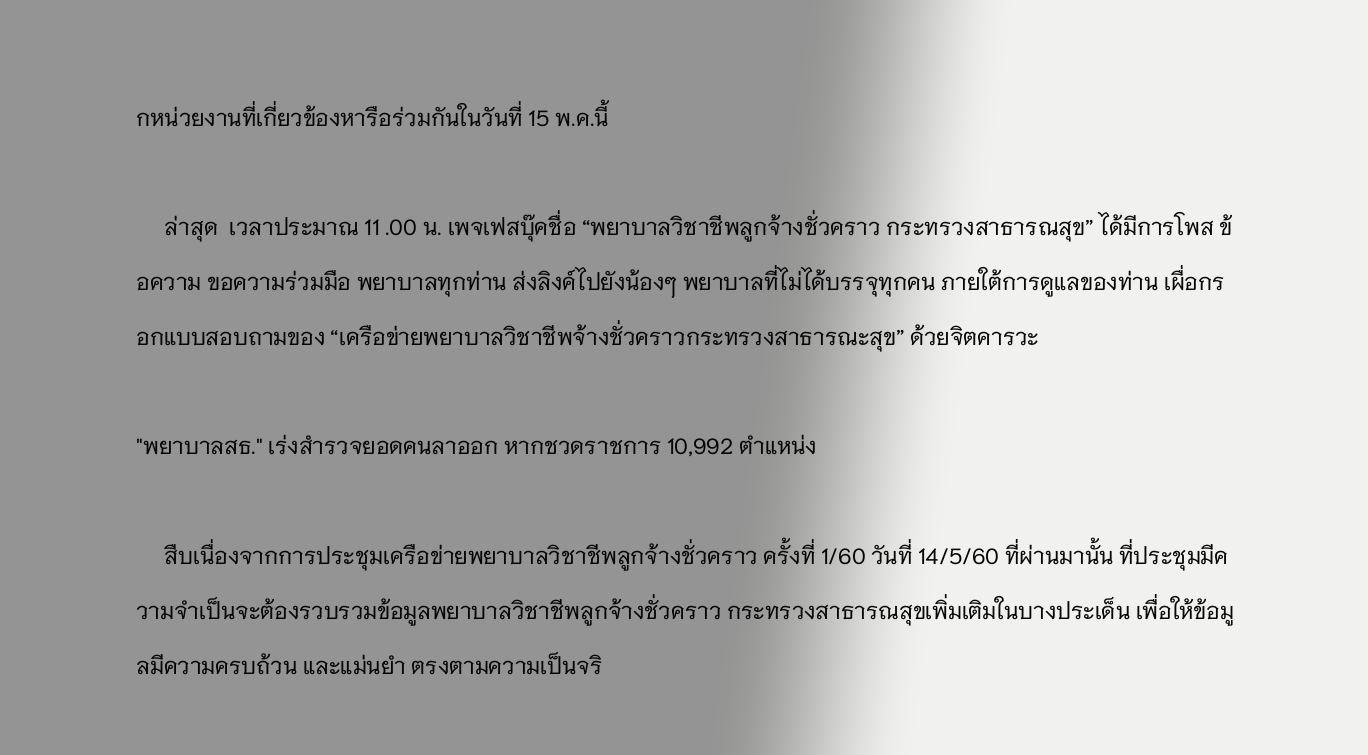กหน่วยงานที่เกี่ยวข้องหารือร่วมกันในวันที่ 15 พ.ค.นี้

     ล่าสุด  เวลาประมาณ 11 .00 น. เพจเฟสบุ๊คชื่อ “พยาบาลวิชาชีพลูกจ้างชั่วคราว กระทรวงสาธารณสุข” ได้มีการโพส ข้อความ ขอความร่วมมือ พยาบาลทุกท่าน ส่งลิงค์ไปยังน้องๆ พยาบาลที่ไม่ได้บรรจุทุกคน ภายใต้การดูแลของท่าน เผื่อกรอกแบบสอบถามของ “เครือข่ายพยาบาลวิชาชีพจ้างชั่วคราวกระทรวงสาธารณะสุข” ด้วยจิตคารวะ

"พยาบาลสธ." เร่งสำรวจยอดคนลาออก หากชวดราชการ 10,992 ตำแหน่ง

     สืบเนื่องจากการประชุมเครือข่ายพยาบาลวิชาชีพลูกจ้างชั่วคราว ครั้งที่ 1/60 วันที่ 14/5/60 ที่ผ่านมานั้น ที่ประชุมมีความจำเป็นจะต้องรวบรวมข้อมูลพยาบาลวิชาชีพลูกจ้างชั่วคราว กระทรวงสาธารณสุขเพิ่มเติมในบางประเด็น เพื่อให้ข้อมูลมีความครบถ้วน และแม่นยำ ตรงตามความเป็นจริ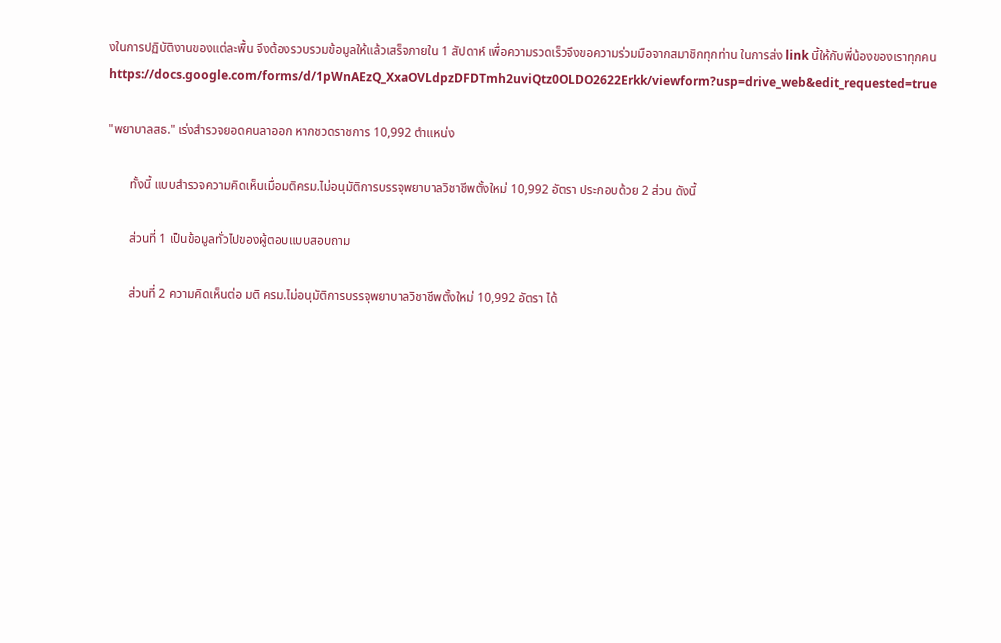งในการปฏิบัติงานของแต่ละพื้น จึงต้องรวบรวมข้อมูลให้แล้วเสร็จภายใน 1 สัปดาห์ เพื่อความรวดเร็วจึงขอความร่วมมือจากสมาชิกทุกท่าน ในการส่ง link นี้ให้กับพี่น้องของเราทุกคน https://docs.google.com/forms/d/1pWnAEzQ_XxaOVLdpzDFDTmh2uviQtz0OLDO2622Erkk/viewform?usp=drive_web&edit_requested=true

"พยาบาลสธ." เร่งสำรวจยอดคนลาออก หากชวดราชการ 10,992 ตำแหน่ง

       ทั้งนี้ แบบสำรวจความคิดเห็นเมื่อมติครม.ไม่อนุมัติการบรรจุพยาบาลวิชาชีพตั้งใหม่ 10,992 อัตรา ประกอบด้วย 2 ส่วน ดังนี้

       ส่วนที่ 1 เป็นข้อมูลทั่วไปของผู้ตอบแบบสอบถาม

       ส่วนที่ 2 ความคิดเห็นต่อ มติ ครม.ไม่อนุมัติการบรรจุพยาบาลวิชาชีพตั้งใหม่ 10,992 อัตรา ได้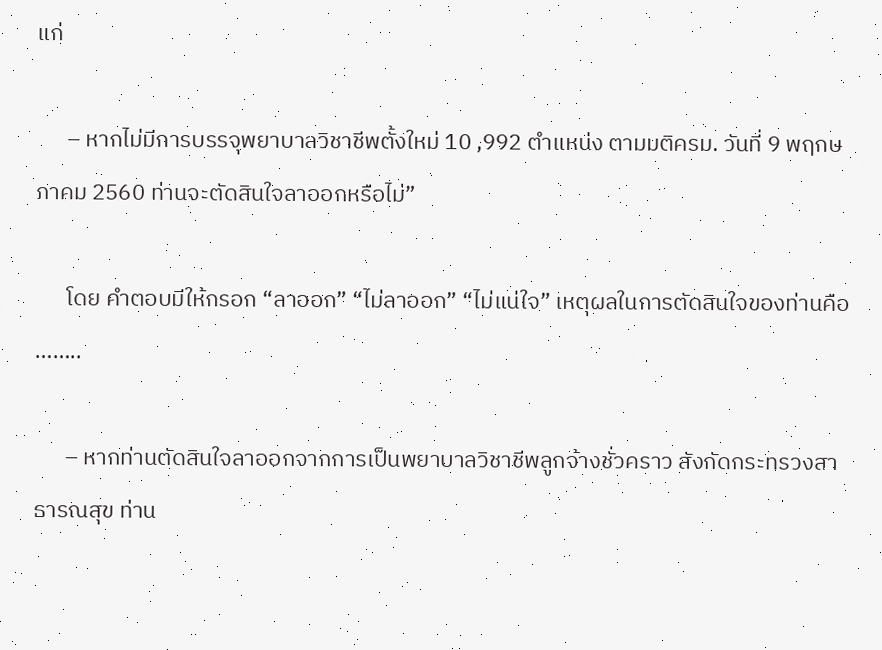แก่

      – หากไม่มีการบรรจุพยาบาลวิชาชีพตั้งใหม่ 10 ,992 ตำแหน่ง ตามมติครม. วันที่ 9 พฤกษภาคม 2560 ท่านจะตัดสินใจลาออกหรือไม่”

      โดย คำตอบมีให้กรอก “ลาออก” “ไม่ลาออก” “ไม่แน่ใจ” เหตุผลในการตัดสินใจของท่านคือ ……..

      – หากท่านตัดสินใจลาออกจากการเป็นพยาบาลวิชาชีพลูกจ้างชั่วคราว สังกัดกระทรวงสาธารณสุข ท่าน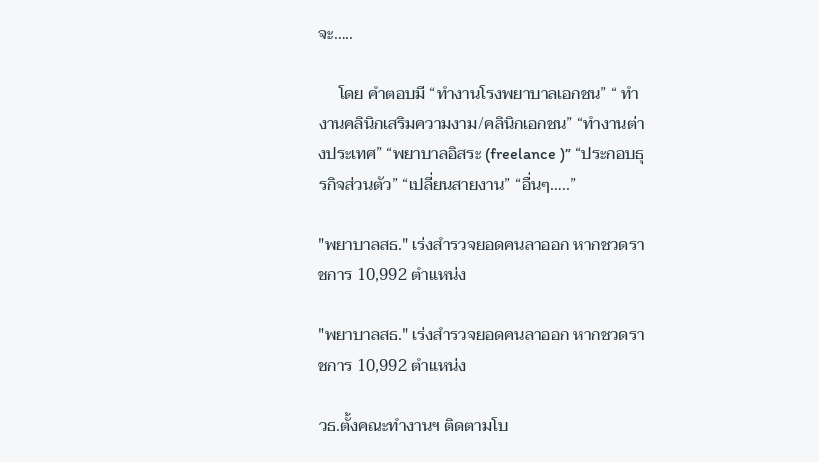จะ…..

     โดย คำตอบมี “ทำงานโรงพยาบาลเอกชน” “ ทำงานคลินิกเสริมความงาม/คลินิกเอกชน” “ทำงานต่างประเทศ” “พยาบาลอิสระ (freelance )” “ประกอบธุรกิจส่วนตัว” “เปลี่ยนสายงาน” “อื่นๆ…..”

"พยาบาลสธ." เร่งสำรวจยอดคนลาออก หากชวดราชการ 10,992 ตำแหน่ง

"พยาบาลสธ." เร่งสำรวจยอดคนลาออก หากชวดราชการ 10,992 ตำแหน่ง

วธ.ตั้งคณะทำงานฯ ติดตามโบ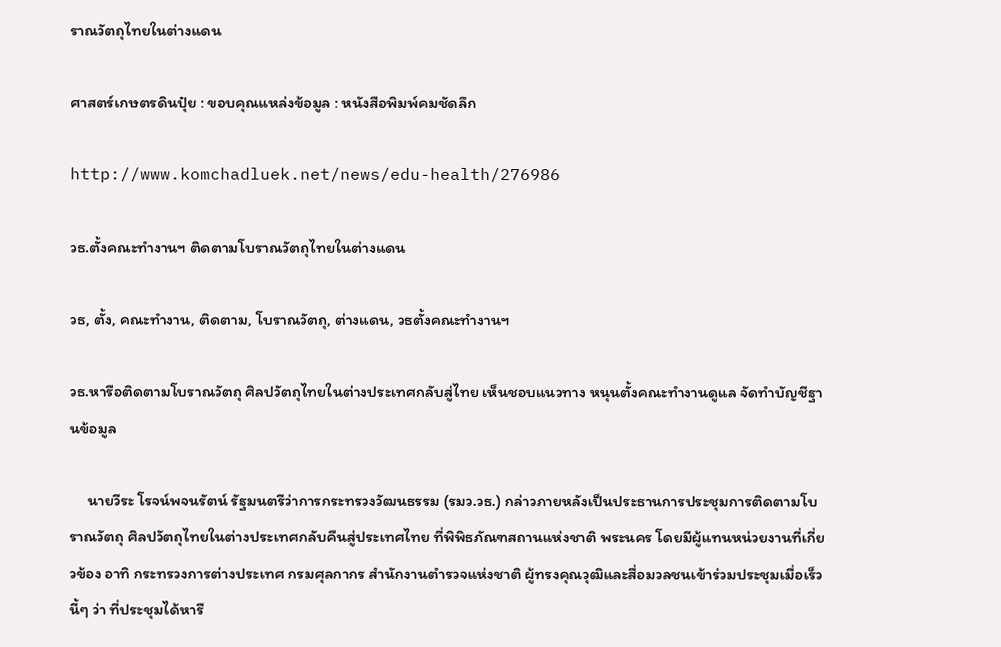ราณวัตถุไทยในต่างแดน

ศาสตร์เกษตรดินปุ๋ย : ขอบคุณแหล่งข้อมูล : หนังสือพิมพ์คมชัดลึก

http://www.komchadluek.net/news/edu-health/276986

วธ.ตั้งคณะทำงานฯ ติดตามโบราณวัตถุไทยในต่างแดน

วธ, ตั้ง, คณะทำงาน, ติดตาม, โบราณวัตถุ, ต่างแดน, วธตั้งคณะทำงานฯ

วธ.หารือติดตามโบราณวัตถุ ศิลปวัตถุไทยในต่างประเทศกลับสู่ไทย เห็นชอบแนวทาง หนุนตั้งคณะทำงานดูแล จัดทำบัญชีฐานข้อมูล

     นายวีระ โรจน์พจนรัตน์ รัฐมนตรีว่าการกระทรวงวัฒนธรรม (รมว.วธ.) กล่าวภายหลังเป็นประธานการประชุมการติดตามโบราณวัตถุ ศิลปวัตถุไทยในต่างประเทศกลับคืนสู่ประเทศไทย ที่พิพิธภัณฑสถานแห่งชาติ พระนคร โดยมีผู้แทนหน่วยงานที่เกี่ยวข้อง อาทิ กระทรวงการต่างประเทศ กรมศุลกากร สำนักงานตำรวจแห่งชาติ ผู้ทรงคุณวุฒิและสื่อมวลชนเข้าร่วมประชุมเมื่อเร็วนี้ๆ ว่า ที่ประชุมได้หารื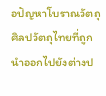อปัญหาโบราณวัตถุ ศิลปวัตถุไทยที่ถูกนำออกไปยังต่างป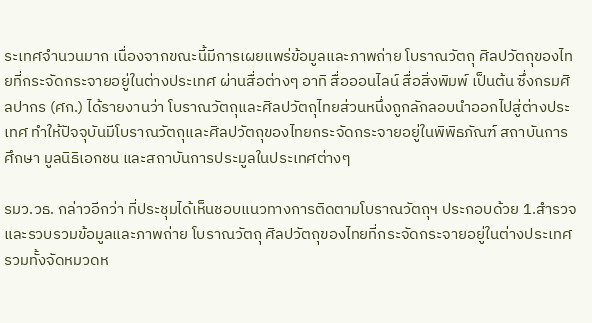ระเทศจำนวนมาก เนื่องจากขณะนี้มีการเผยแพร่ข้อมูลและภาพถ่าย โบราณวัตถุ ศิลปวัตถุของไทยที่กระจัดกระจายอยู่ในต่างประเทศ ผ่านสื่อต่างๆ อาทิ สื่อออนไลน์ สื่อสิ่งพิมพ์ เป็นต้น ซึ่งกรมศิลปากร (ศก.) ได้รายงานว่า โบราณวัตถุและศิลปวัตถุไทยส่วนหนึ่งถูกลักลอบนำออกไปสู่ต่างประเทศ ทำให้ปัจจุบันมีโบราณวัตถุและศิลปวัตถุของไทยกระจัดกระจายอยู่ในพิพิธภัณฑ์ สถาบันการศึกษา มูลนิธิเอกชน และสถาบันการประมูลในประเทศต่างๆ

รมว.วธ. กล่าวอีกว่า ที่ประชุมได้เห็นชอบแนวทางการติดตามโบราณวัตถุฯ ประกอบด้วย 1.สำรวจและรวบรวมข้อมูลและภาพถ่าย โบราณวัตถุ ศิลปวัตถุของไทยที่กระจัดกระจายอยู่ในต่างประเทศ รวมทั้งจัดหมวดห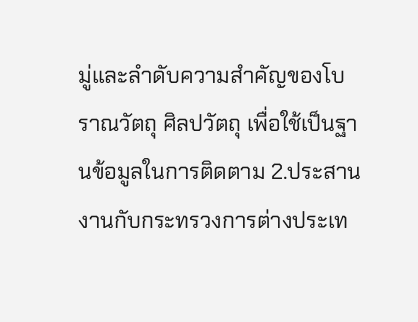มู่และลำดับความสำคัญของโบราณวัตถุ ศิลปวัตถุ เพื่อใช้เป็นฐานข้อมูลในการติดตาม 2.ประสานงานกับกระทรวงการต่างประเท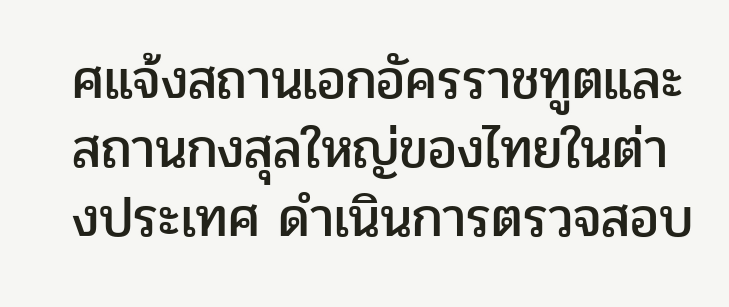ศแจ้งสถานเอกอัครราชทูตและสถานกงสุลใหญ่ของไทยในต่างประเทศ ดำเนินการตรวจสอบ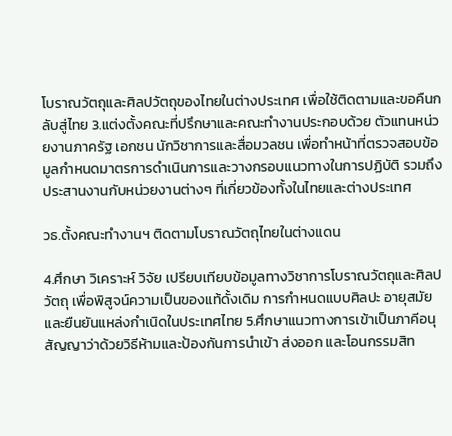โบราณวัตถุและศิลปวัตถุของไทยในต่างประเทศ เพื่อใช้ติดตามและขอคืนกลับสู่ไทย 3.แต่งตั้งคณะที่ปรึกษาและคณะทำงานประกอบด้วย ตัวแทนหน่วยงานภาครัฐ เอกชน นักวิชาการและสื่อมวลชน เพื่อทำหน้าที่ตรวจสอบข้อมูลกำหนดมาตรการดำเนินการและวางกรอบแนวทางในการปฏิบัติ รวมถึงประสานงานกับหน่วยงานต่างๆ ที่เกี่ยวข้องทั้งในไทยและต่างประเทศ

วธ.ตั้งคณะทำงานฯ ติดตามโบราณวัตถุไทยในต่างแดน

4.ศึกษา วิเคราะห์ วิจัย เปรียบเทียบข้อมูลทางวิชาการโบราณวัตถุและศิลปวัตถุ เพื่อพิสูจน์ความเป็นของแท้ดั้งเดิม การกำหนดแบบศิลปะ อายุสมัย และยืนยันแหล่งกำเนิดในประเทศไทย 5.ศึกษาแนวทางการเข้าเป็นภาคีอนุสัญญาว่าด้วยวิธีห้ามและป้องกันการนำเข้า ส่งออก และโอนกรรมสิท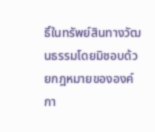ธิ์ในทรัพย์สินทางวัฒนธรรมโดยมิชอบด้วยกฎหมายขององค์กา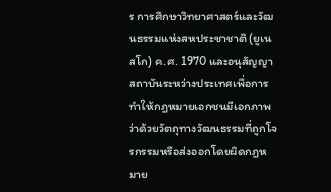ร การศึกษาวิทยาศาสตร์และวัฒนธรรมแห่งสหประชาชาติ (ยูเนสโก) ค.ศ. 1970 และอนุสัญญาสถาบันระหว่างประเทศเพื่อการทำให้กฎหมายเอกชนมีเอกภาพว่าด้วยวัตถุทางวัฒนธรรมที่ถูกโจรกรรมหรือส่งออกโดยผิดกฎหมาย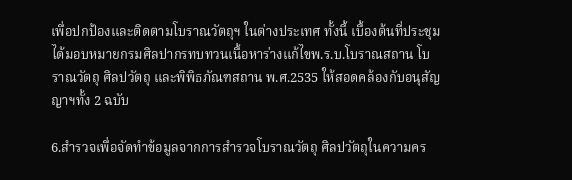เพื่อปกป้องและติดตามโบราณวัตถุฯ ในต่างประเทศ ทั้งนี้ เบื้องต้นที่ประชุมได้มอบหมายกรมศิลปากรทบทวนเนื้อหาร่างแก้ไขพ.ร.บ.โบราณสถาน โบราณวัตถุ ศิลปวัตถุ และพิพิธภัณฑสถาน พ.ศ.2535 ให้สอดคล้องกับอนุสัญญาฯทั้ง 2 ฉบับ

6.สำรวจเพื่อจัดทำข้อมูลจากการสำรวจโบราณวัตถุ ศิลปวัตถุในความคร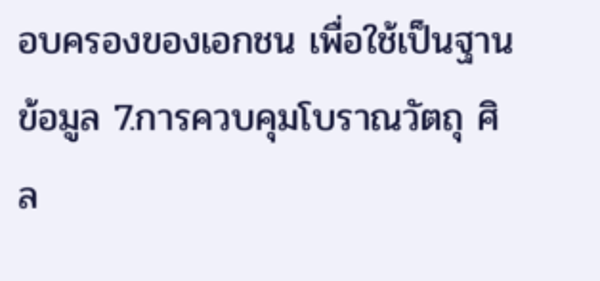อบครองของเอกชน เพื่อใช้เป็นฐานข้อมูล 7.การควบคุมโบราณวัตถุ ศิล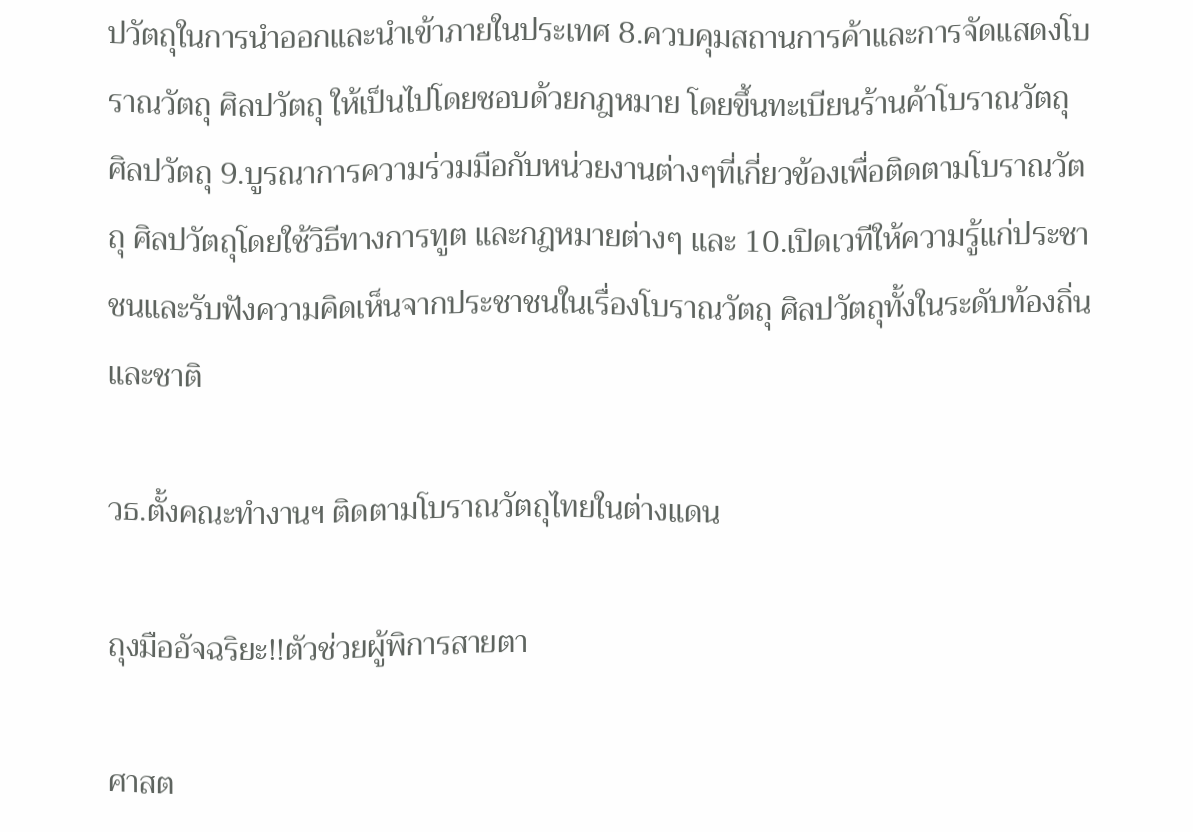ปวัตถุในการนำออกและนำเข้าภายในประเทศ 8.ควบคุมสถานการค้าและการจัดแสดงโบราณวัตถุ ศิลปวัตถุ ให้เป็นไปโดยชอบด้วยกฎหมาย โดยขึ้นทะเบียนร้านค้าโบราณวัตถุ ศิลปวัตถุ 9.บูรณาการความร่วมมือกับหน่วยงานต่างๆที่เกี่ยวข้องเพื่อติดตามโบราณวัตถุ ศิลปวัตถุโดยใช้วิธีทางการทูต และกฎหมายต่างๆ และ 10.เปิดเวทีให้ความรู้แก่ประชาชนและรับฟังความคิดเห็นจากประชาชนในเรื่องโบราณวัตถุ ศิลปวัตถุทั้งในระดับท้องถิ่นและชาติ

วธ.ตั้งคณะทำงานฯ ติดตามโบราณวัตถุไทยในต่างแดน

ถุงมืออัจฉริยะ!!ตัวช่วยผู้พิการสายตา

ศาสต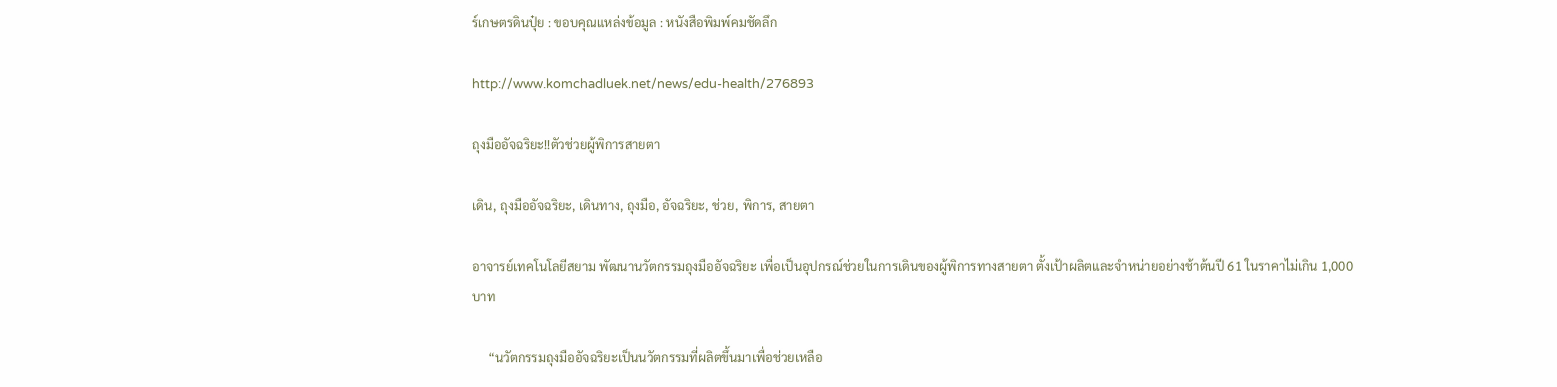ร์เกษตรดินปุ๋ย : ขอบคุณแหล่งข้อมูล : หนังสือพิมพ์คมชัดลึก

http://www.komchadluek.net/news/edu-health/276893

ถุงมืออัจฉริยะ!!ตัวช่วยผู้พิการสายตา

เดิน, ถุงมืออัจฉริยะ, เดินทาง, ถุงมือ, อัจฉริยะ, ช่วย, พิการ, สายตา

อาจารย์เทคโนโลยีสยาม พัฒนานวัตกรรมถุงมืออัจฉริยะ เพื่อเป็นอุปกรณ์ช่วยในการเดินของผู้พิการทางสายตา ตั้งเป้าผลิตและจำหน่ายอย่างช้าต้นปี 61 ในราคาไม่เกิน 1,000 บาท

     “นวัตกรรมถุงมืออัจฉริยะเป็นนวัตกรรมที่ผลิตขึ้นมาเพื่อช่วยเหลือ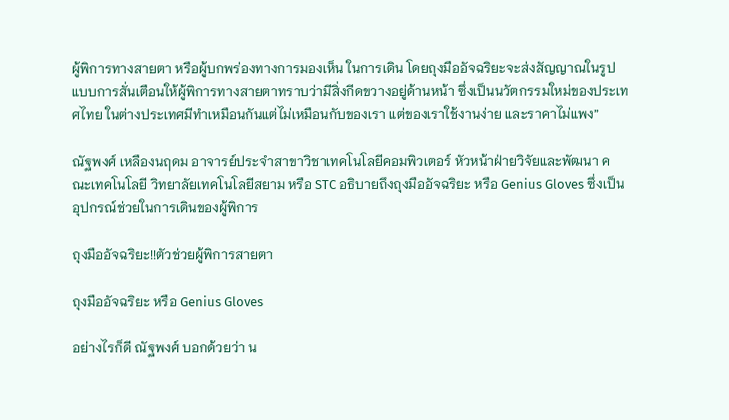ผู้พิการทางสายตา หรือผู้บกพร่องทางการมองเห็น ในการเดิน โดยถุงมืออัจฉริยะจะส่งสัญญาณในรูปแบบการสั่นเตือนให้ผู้พิการทางสายตาทราบว่ามีสิ่งกีดขวางอยู่ด้านหน้า ซึ่งเป็นนวัตกรรมใหม่ของประเทศไทย ในต่างประเทศมีทำเหมือนกันแต่ไม่เหมือนกับของเรา แต่ของเราใช้งานง่าย และราคาไม่แพง”

ณัฐพงศ์ เหลืองนฤดม อาจารย์ประจำสาขาวิชาเทคโนโลยีคอมพิวเตอร์ หัวหน้าฝ่ายวิจัยและพัฒนา คณะเทคโนโลยี วิทยาลัยเทคโนโลยีสยาม หรือ STC อธิบายถึงถุงมืออัจฉริยะ หรือ Genius Gloves ซึ่งเป็นอุปกรณ์ช่วยในการเดินของผู้พิการ

ถุงมืออัจฉริยะ!!ตัวช่วยผู้พิการสายตา

ถุงมืออัจฉริยะ หรือ Genius Gloves

อย่างไรก็ดี ณัฐพงศ์ บอกด้วยว่า น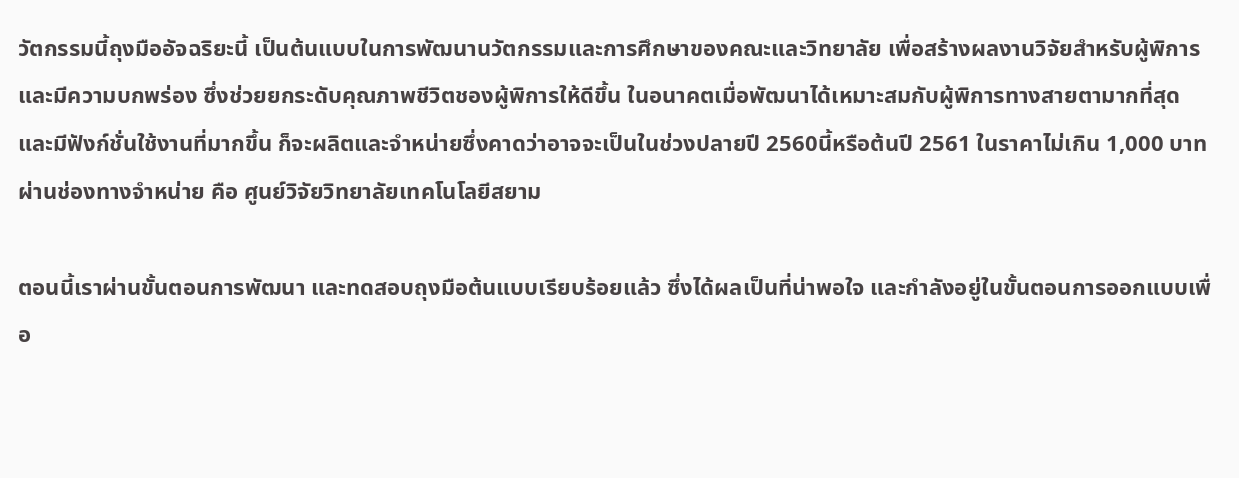วัตกรรมนี้ถุงมืออัจฉริยะนี้ เป็นต้นแบบในการพัฒนานวัตกรรมและการศึกษาของคณะและวิทยาลัย เพื่อสร้างผลงานวิจัยสำหรับผู้พิการและมีความบกพร่อง ซึ่งช่วยยกระดับคุณภาพชีวิตชองผู้พิการให้ดีขึ้น ในอนาคตเมื่อพัฒนาได้เหมาะสมกับผู้พิการทางสายตามากที่สุด และมีฟังก์ชั่นใช้งานที่มากขึ้น ก็จะผลิตและจำหน่ายซึ่งคาดว่าอาจจะเป็นในช่วงปลายปี 2560นี้หรือต้นปี 2561 ในราคาไม่เกิน 1,000 บาท ผ่านช่องทางจำหน่าย คือ ศูนย์วิจัยวิทยาลัยเทคโนโลยีสยาม

ตอนนี้เราผ่านขั้นตอนการพัฒนา และทดสอบถุงมือต้นแบบเรียบร้อยแล้ว ซึ่งได้ผลเป็นที่น่าพอใจ และกำลังอยู่ในขั้นตอนการออกแบบเพื่อ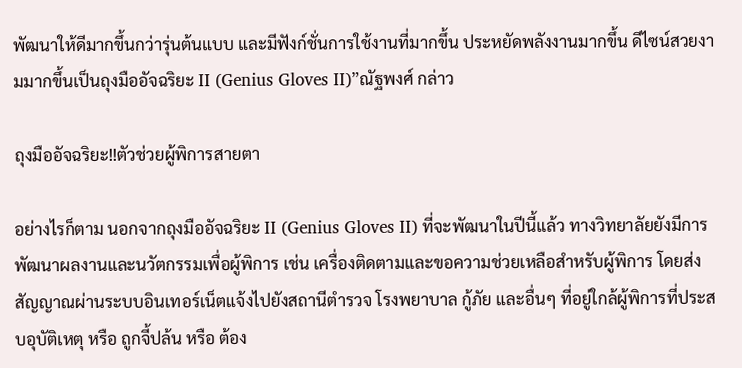พัฒนาให้ดีมากขึ้นกว่ารุ่นต้นแบบ และมีฟังก์ชั่นการใช้งานที่มากขึ้น ประหยัดพลังงานมากขึ้น ดีไซน์สวยงามมากขึ้นเป็นถุงมืออัจฉริยะ II (Genius Gloves II)”ณัฐพงศ์ กล่าว

ถุงมืออัจฉริยะ!!ตัวช่วยผู้พิการสายตา

อย่างไรก็ตาม นอกจากถุงมืออัจฉริยะ II (Genius Gloves II) ที่จะพัฒนาในปีนี้แล้ว ทางวิทยาลัยยังมีการพัฒนาผลงานและนวัตกรรมเพื่อผู้พิการ เช่น เครื่องติดตามและขอความช่วยเหลือสำหรับผู้พิการ โดยส่งสัญญาณผ่านระบบอินเทอร์เน็ตแจ้งไปยังสถานีตำรวจ โรงพยาบาล กู้ภัย และอื่นๆ ที่อยู่ใกล้ผู้พิการที่ประสบอุบัติเหตุ หรือ ถูกจี้ปล้น หรือ ต้อง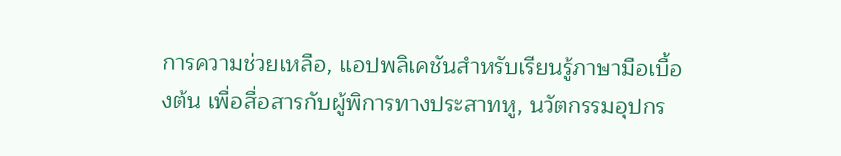การความช่วยเหลือ, แอปพลิเคชันสำหรับเรียนรู้ภาษามือเบื้องต้น เพื่อสื่อสารกับผู้พิการทางประสาทหู, นวัตกรรมอุปกร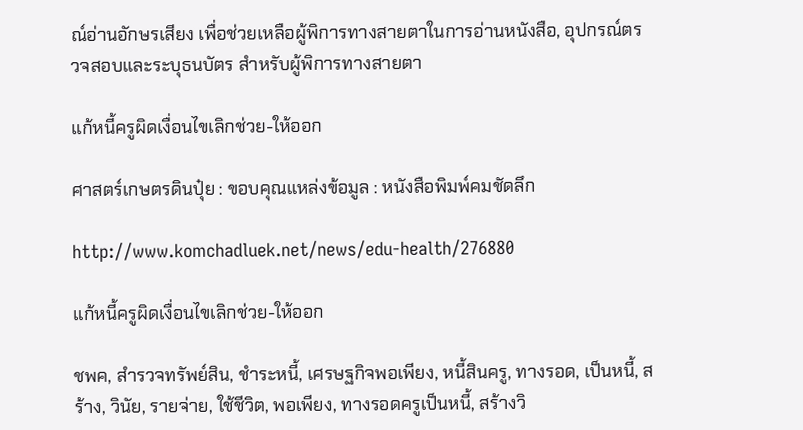ณ์อ่านอักษรเสียง เพื่อช่วยเหลือผู้พิการทางสายตาในการอ่านหนังสือ, อุปกรณ์ตรวจสอบและระบุธนบัตร สำหรับผู้พิการทางสายตา

แก้หนี้ครูผิดเงื่อนไขเลิกช่วย-ให้ออก

ศาสตร์เกษตรดินปุ๋ย : ขอบคุณแหล่งข้อมูล : หนังสือพิมพ์คมชัดลึก

http://www.komchadluek.net/news/edu-health/276880

แก้หนี้ครูผิดเงื่อนไขเลิกช่วย-ให้ออก

ชพค, สำรวจทรัพย์สิน, ชำระหนี้, เศรษฐกิจพอเพียง, หนี้สินครู, ทางรอด, เป็นหนี้, สร้าง, วินัย, รายจ่าย, ใช้ชีวิต, พอเพียง, ทางรอดครูเป็นหนี้, สร้างวิ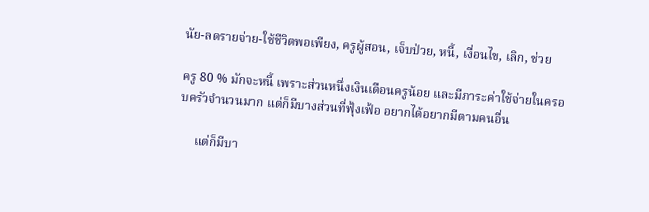นัย-ลดรายจ่าย-ใช้ชีวิตพอเพียง, ครูผู้สอน, เจ็บป่วย, หนี้, เงื่อนไข, เลิก, ช่วย

ครู 80 % มักจะหนี้ เพราะส่วนหนึ่งเงินเดือนครูน้อย และมีภาระค่าใช้จ่ายในครอบครัวจำนวนมาก แต่ก็มีบางส่วนที่ฟุ้งเฟ้อ อยากได้อยากมีตามคนอื่น

     แต่ก็มีบา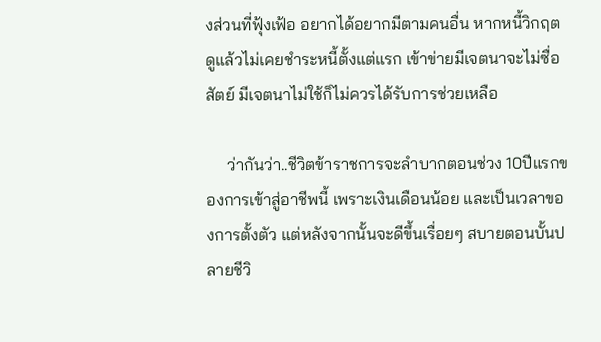งส่วนที่ฟุ้งเฟ้อ อยากได้อยากมีตามคนอื่น หากหนี้วิกฤตดูแล้วไม่เคยชำระหนี้ตั้งแต่แรก เข้าข่ายมีเจตนาจะไม่ซื่อสัตย์ มีเจตนาไม่ใช้ก็ไม่ควรได้รับการช่วยเหลือ

     ว่ากันว่า..ชีวิตข้าราชการจะลำบากตอนช่วง 10ปีแรกของการเข้าสู่อาชีพนี้ เพราะเงินเดือนน้อย และเป็นเวลาของการตั้งตัว แต่หลังจากนั้นจะดีขึ้นเรื่อยๆ สบายตอนบั้นปลายชีวิ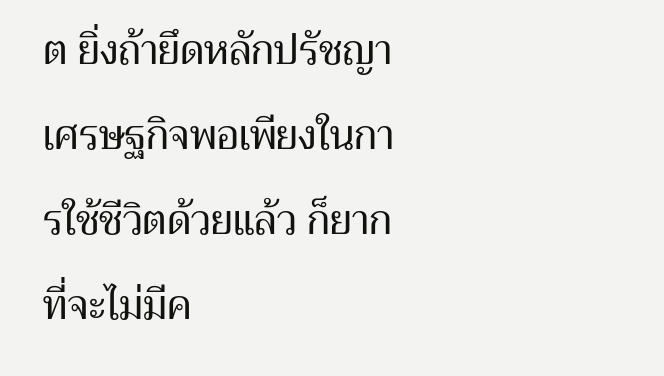ต ยิ่งถ้ายึดหลักปรัชญาเศรษฐกิจพอเพียงในการใช้ชีวิตด้วยแล้ว ก็ยากที่จะไม่มีค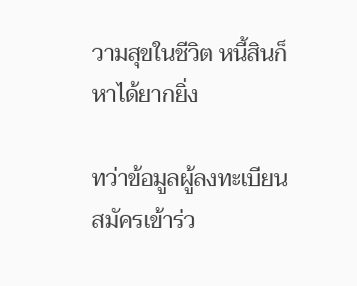วามสุขในชีวิต หนี้สินก็หาได้ยากยิ่ง

ทว่าข้อมูลผู้ลงทะเบียนสมัครเข้าร่ว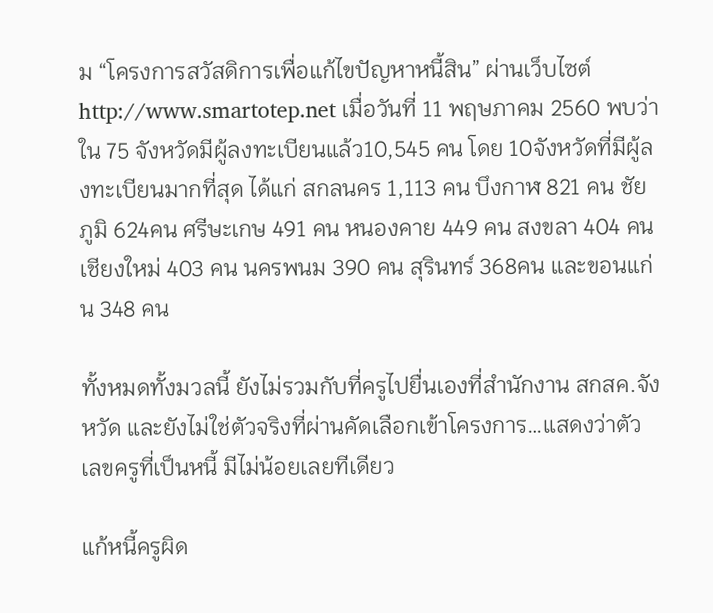ม “โครงการสวัสดิการเพื่อแก้ไขปัญหาหนี้สิน” ผ่านเว็บไซต์ http://www.smartotep.net เมื่อวันที่ 11 พฤษภาคม 2560 พบว่าใน 75 จังหวัดมีผู้ลงทะเบียนแล้ว10,545 คน โดย 10จังหวัดที่มีผู้ลงทะเบียนมากที่สุด ได้แก่ สกลนคร 1,113 คน บึงกาฬ 821 คน ชัยภูมิ 624คน ศรีษะเกษ 491 คน หนองคาย 449 คน สงขลา 404 คน เชียงใหม่ 403 คน นครพนม 390 คน สุรินทร์ 368คน และขอนแก่น 348 คน

ทั้งหมดทั้งมวลนี้ ยังไม่รวมกับที่ครูไปยื่นเองที่สำนักงาน สกสค.จังหวัด และยังไม่ใช่ตัวจริงที่ผ่านคัดเลือกเข้าโครงการ…แสดงว่าตัวเลขครูที่เป็นหนี้ มีไม่น้อยเลยทีเดียว

แก้หนี้ครูผิด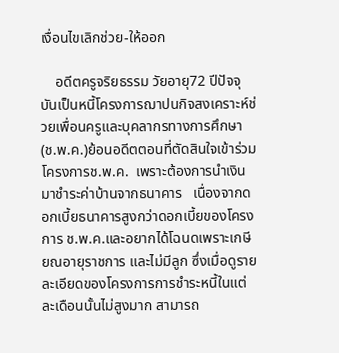เงื่อนไขเลิกช่วย-ให้ออก

    อดีตครูจริยธรรม วัยอายุ72 ปีปัจจุบันเป็นหนี้โครงการฌาปนกิจสงเคราะห์ช่วยเพื่อนครูและบุคลากรทางการศึกษา(ช.พ.ค.)ย้อนอดีตตอนที่ตัดสินใจเข้าร่วมโครงการช.พ.ค.  เพราะต้องการนำเงินมาชำระค่าบ้านจากธนาคาร   เนื่องจากดอกเบี้ยธนาคารสูงกว่าดอกเบี้ยของโครงการ ช.พ.ค.และอยากได้โฉนดเพราะเกษียณอายุราชการ และไม่มีลูก ซึ่งเมื่อดูรายละเอียดของโครงการการชำระหนี้ในแต่ละเดือนนั้นไม่สูงมาก สามารถ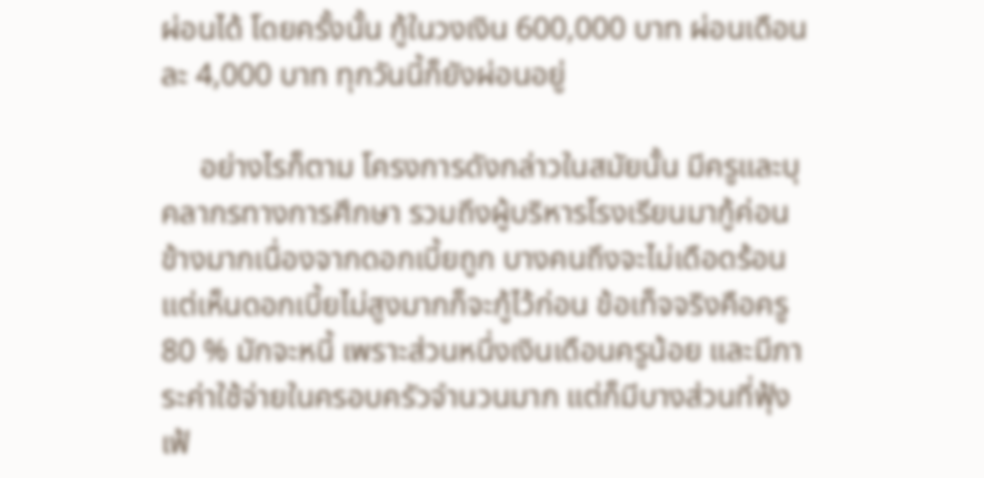ผ่อนได้ โดยครั้งนั้น กู้ในวงเงิน 600,000 บาท ผ่อนเดือนละ 4,000 บาท ทุกวันนี้ก็ยังผ่อนอยู่

     อย่างไรก็ตาม โครงการดังกล่าวในสมัยนั้น มีครูและบุคลากรทางการศึกษา รวมถึงผู้บริหารโรงเรียนมากู้ค่อนข้างมากเนื่องจากดอกเบี้ยถูก บางคนถึงจะไม่เดือดร้อนแต่เห็นดอกเบี้ยไม่สูงมากก็จะกู้ไว้ก่อน ข้อเท็จจริงคือครู 80 % มักจะหนี้ เพราะส่วนหนึ่งเงินเดือนครูน้อย และมีภาระค่าใช้จ่ายในครอบครัวจำนวนมาก แต่ก็มีบางส่วนที่ฟุ้งเฟ้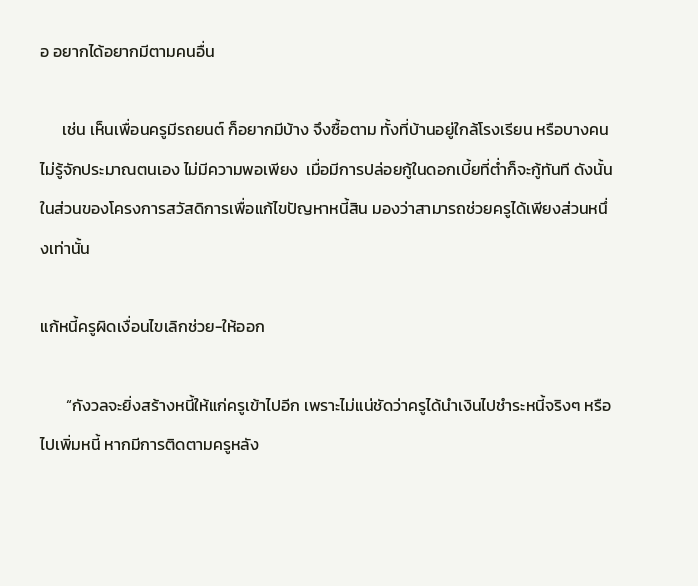อ อยากได้อยากมีตามคนอื่น

      เช่น เห็นเพื่อนครูมีรถยนต์ ก็อยากมีบ้าง จึงซื้อตาม ทั้งที่บ้านอยู่ใกล้โรงเรียน หรือบางคนไม่รู้จักประมาณตนเอง ไม่มีความพอเพียง  เมื่อมีการปล่อยกู้ในดอกเบี้ยที่ต่ำก็จะกู้ทันที ดังนั้น ในส่วนของโครงการสวัสดิการเพื่อแก้ไขปัญหาหนี้สิน มองว่าสามารถช่วยครูได้เพียงส่วนหนึ่งเท่านั้น

แก้หนี้ครูผิดเงื่อนไขเลิกช่วย-ให้ออก

       “กังวลจะยิ่งสร้างหนี้ให้แก่ครูเข้าไปอีก เพราะไม่แน่ชัดว่าครูได้นำเงินไปชำระหนี้จริงๆ หรือ ไปเพิ่มหนี้ หากมีการติดตามครูหลัง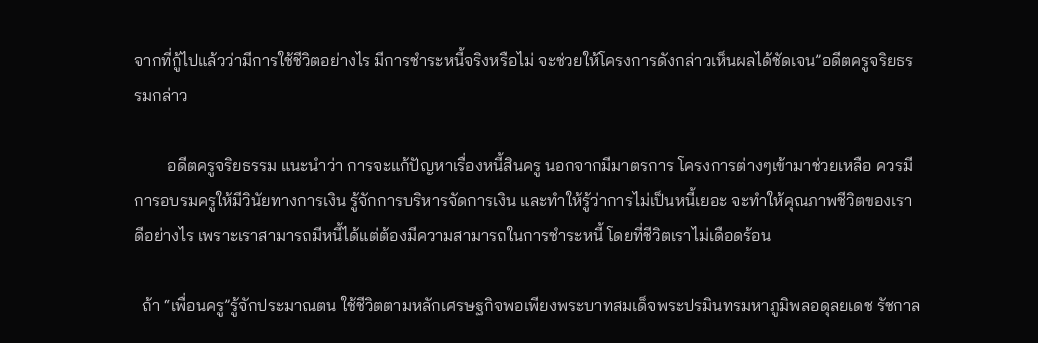จากที่กู้ไปแล้วว่ามีการใช้ชีวิตอย่างไร มีการชำระหนี้จริงหรือไม่ จะช่วยให้โครงการดังกล่าวเห็นผลได้ชัดเจน”อดีตครูจริยธรรมกล่าว

        อดีตครูจริยธรรม แนะนำว่า การจะแก้ปัญหาเรื่องหนี้สินครู นอกจากมีมาตรการ โครงการต่างๆเข้ามาช่วยเหลือ ควรมีการอบรมครูให้มีวินัยทางการเงิน รู้จักการบริหารจัดการเงิน และทำให้รู้ว่าการไม่เป็นหนี้เยอะ จะทำให้คุณภาพชีวิตของเราดีอย่างไร เพราะเราสามารถมีหนี้ได้แต่ต้องมีความสามารถในการชำระหนี้ โดยที่ชีวิตเราไม่เดือดร้อน

  ถ้า “เพื่อนครู”รู้จักประมาณตน ใช้ชีวิตตามหลักเศรษฐกิจพอเพียงพระบาทสมเด็จพระปรมินทรมหาภูมิพลอดุลยเดช รัชกาล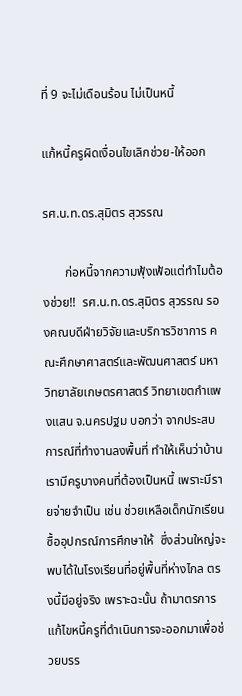ที่ 9 จะไม่เดือนร้อน ไม่เป็นหนี้

แก้หนี้ครูผิดเงื่อนไขเลิกช่วย-ให้ออก

รศ.น.ท.ดร.สุมิตร สุวรรณ

       ก่อหนี้จากความฟุ้งเฟ้อแต่ทำไมต้องช่วย!!  รศ.น.ท.ดร.สุมิตร สุวรรณ รองคณบดีฝ่ายวิจัยและบริการวิชาการ คณะศึกษาศาสตร์และพัฒนศาสตร์ มหาวิทยาลัยเกษตรศาสตร์ วิทยาเขตกำแพงแสน จ.นครปฐม บอกว่า จากประสบการณ์ที่ทำงานลงพื้นที่ ทำให้เห็นว่าบ้านเรามีครูบางคนที่ต้องเป็นหนี้ เพราะมีรายจ่ายจำเป็น เช่น ช่วยเหลือเด็กนักเรียน ซื้ออุปกรณ์การศึกษาให้  ซึ่งส่วนใหญ่จะพบได้ในโรงเรียนที่อยู่พื้นที่ห่างไกล ตรงนี้มีอยู่จริง เพราะฉะนั้น ถ้ามาตรการแก้ไขหนี้ครูที่ดำเนินการจะออกมาเพื่อช่วยบรร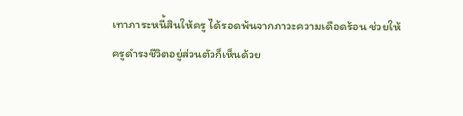เทาภาระหนี้สินให้ครู ได้รอดพ้นจากภาวะความเดือดร้อน ช่วยให้ครูดำรงชีวิตอยู่ส่วนตัวก็เห็นด้วย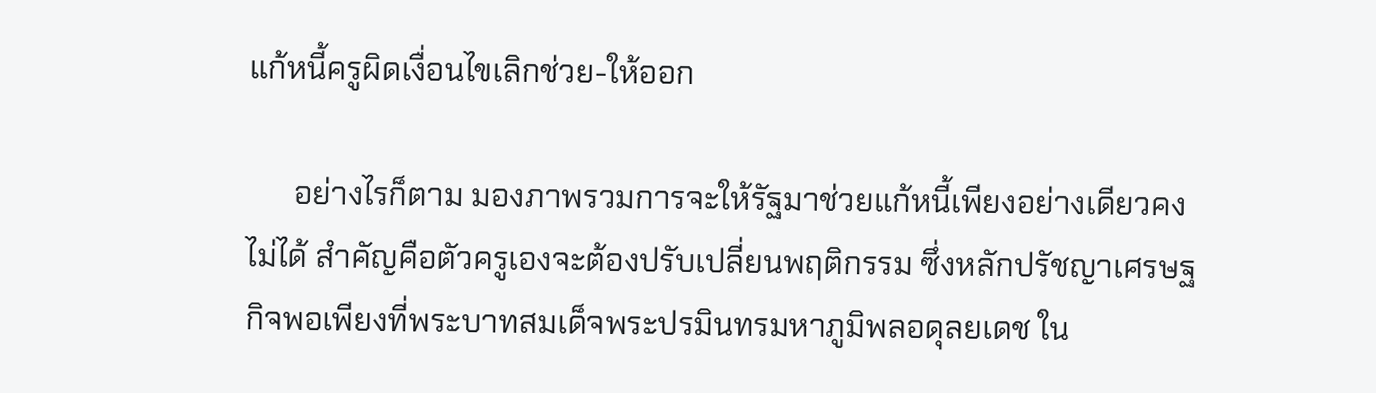แก้หนี้ครูผิดเงื่อนไขเลิกช่วย-ให้ออก

      อย่างไรก็ตาม มองภาพรวมการจะให้รัฐมาช่วยแก้หนี้เพียงอย่างเดียวคงไม่ได้ สำคัญคือตัวครูเองจะต้องปรับเปลี่ยนพฤติกรรม ซึ่งหลักปรัชญาเศรษฐกิจพอเพียงที่พระบาทสมเด็จพระปรมินทรมหาภูมิพลอดุลยเดช ใน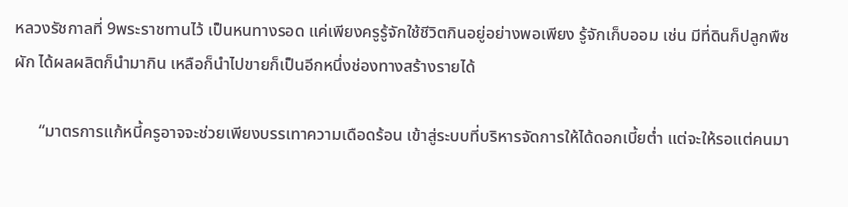หลวงรัชกาลที่ 9พระราชทานไว้ เป็นหนทางรอด แค่เพียงครูรู้จักใช้ชีวิตกินอยู่อย่างพอเพียง รู้จักเก็บออม เช่น มีที่ดินก็ปลูกพืชผัก ได้ผลผลิตก็นำมากิน เหลือก็นำไปขายก็เป็นอีกหนึ่งช่องทางสร้างรายได้

      “มาตรการแก้หนี้ครูอาจจะช่วยเพียงบรรเทาความเดือดร้อน เข้าสู่ระบบที่บริหารจัดการให้ได้ดอกเบี้ยต่ำ แต่จะให้รอแต่คนมา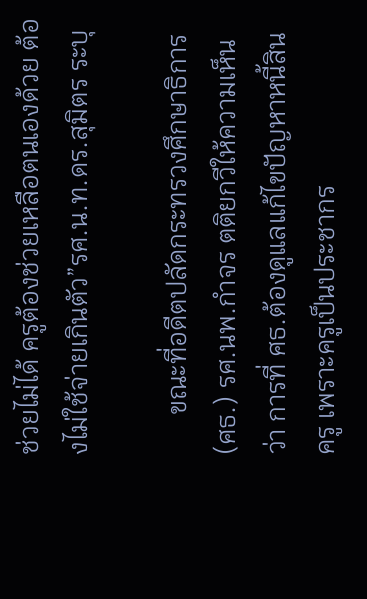ช่วยไม่ได้ ครูต้องช่วยเหลือตนเองด้วย ต้องไม่ใช้จ่ายเกินตัว”รศ.น.ท.ดร.สุมิตร ระบุ

      ขณะที่อดีตปลัดกระทรวงศึกษาธิการ(ศธ.) รศ.นพ.กำจร ตติยกวีให้ความเห็นว่า การที่ ศธ.ต้องดูแลแก้ไขปัญหาหนี้สินครู เพราะครูเป็นประชากร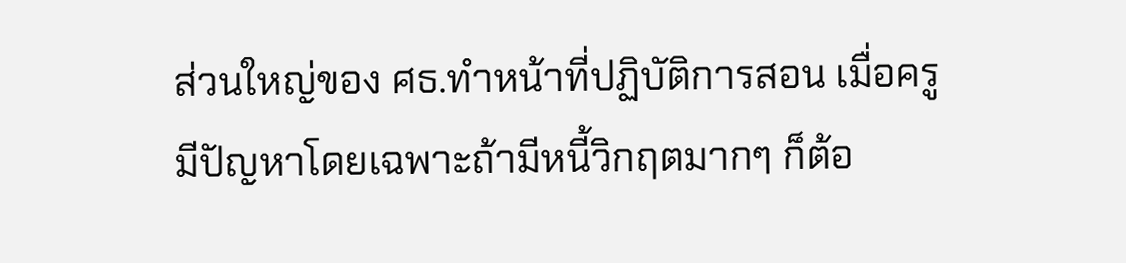ส่วนใหญ่ของ ศธ.ทำหน้าที่ปฏิบัติการสอน เมื่อครูมีปัญหาโดยเฉพาะถ้ามีหนี้วิกฤตมากๆ ก็ต้อ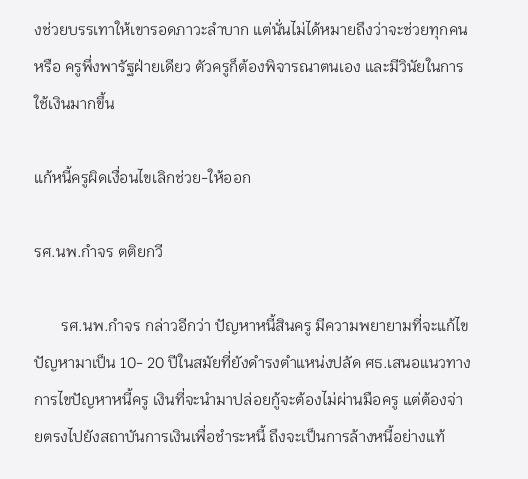งช่วยบรรเทาให้เขารอดภาวะลำบาก แต่นั่นไม่ได้หมายถึงว่าจะช่วยทุกคน หรือ ครูพึ่งพารัฐฝ่ายเดียว ตัวครูก็ต้องพิจารณาตนเอง และมีวินัยในการใช้เงินมากขึ้น

แก้หนี้ครูผิดเงื่อนไขเลิกช่วย-ให้ออก

รศ.นพ.กำจร ตติยกวี

       รศ.นพ.กำจร กล่าวอีกว่า ปัญหาหนี้สินครู มีความพยายามที่จะแก้ไขปัญหามาเป็น 10- 20 ปีในสมัยที่ยังดำรงตำแหน่งปลัด ศธ.เสนอแนวทางการไขปัญหาหนี้ครู เงินที่จะนำมาปล่อยกู้จะต้องไม่ผ่านมือครู แต่ต้องจ่ายตรงไปยังสถาบันการเงินเพื่อชำระหนี้ ถึงจะเป็นการล้างหนี้อย่างแท้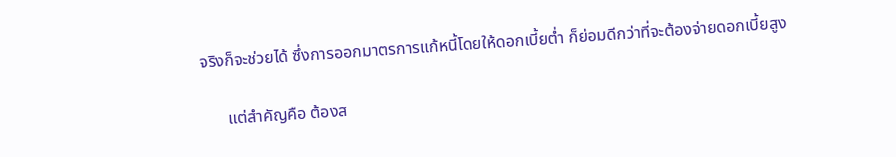จริงก็จะช่วยได้ ซึ่งการออกมาตรการแก้หนี้โดยให้ดอกเบี้ยต่ำ ก็ย่อมดีกว่าที่จะต้องจ่ายดอกเบี้ยสูง

      แต่สำคัญคือ ต้องส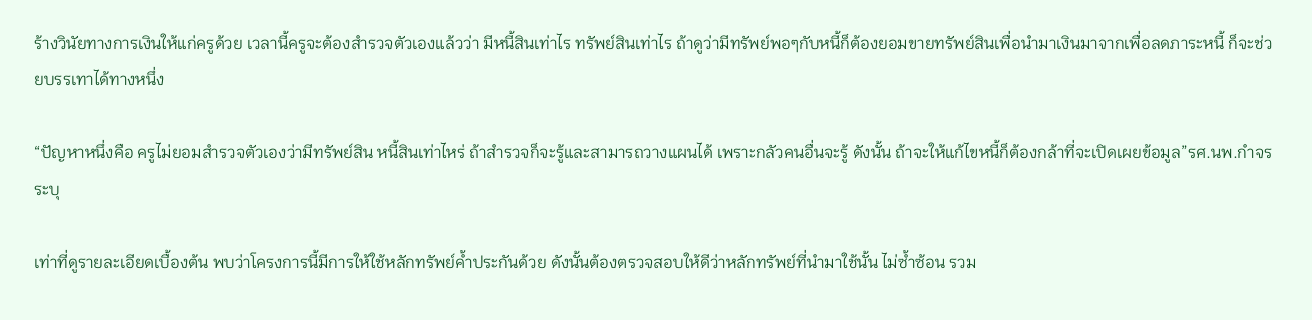ร้างวินัยทางการเงินให้แก่ครูด้วย เวลานี้ครูจะต้องสำรวจตัวเองแล้วว่า มีหนี้สินเท่าไร ทรัพย์สินเท่าไร ถ้าดูว่ามีทรัพย์พอๆกับหนี้ก็ต้องยอมขายทรัพย์สินเพื่อนำมาเงินมาจากเพื่อลดภาระหนี้ ก็จะช่วยบรรเทาได้ทางหนึ่ง

“ปัญหาหนึ่งคือ ครูไม่ยอมสำรวจตัวเองว่ามีทรัพย์สิน หนี้สินเท่าไหร่ ถ้าสำรวจก็จะรู้และสามารถวางแผนได้ เพราะกลัวคนอื่นจะรู้ ดังนั้น ถ้าจะให้แก้ไขหนี้ก็ต้องกล้าที่จะเปิดเผยข้อมูล”รศ.นพ.กำจร ระบุ

เท่าที่ดูรายละเอียดเบื้องต้น พบว่าโครงการนี้มีการให้ใช้หลักทรัพย์ค้ำประกันด้วย ดังนั้นต้องตรวจสอบให้ดีว่าหลักทรัพย์ที่นำมาใช้นั้น ไม่ซ้ำซ้อน รวม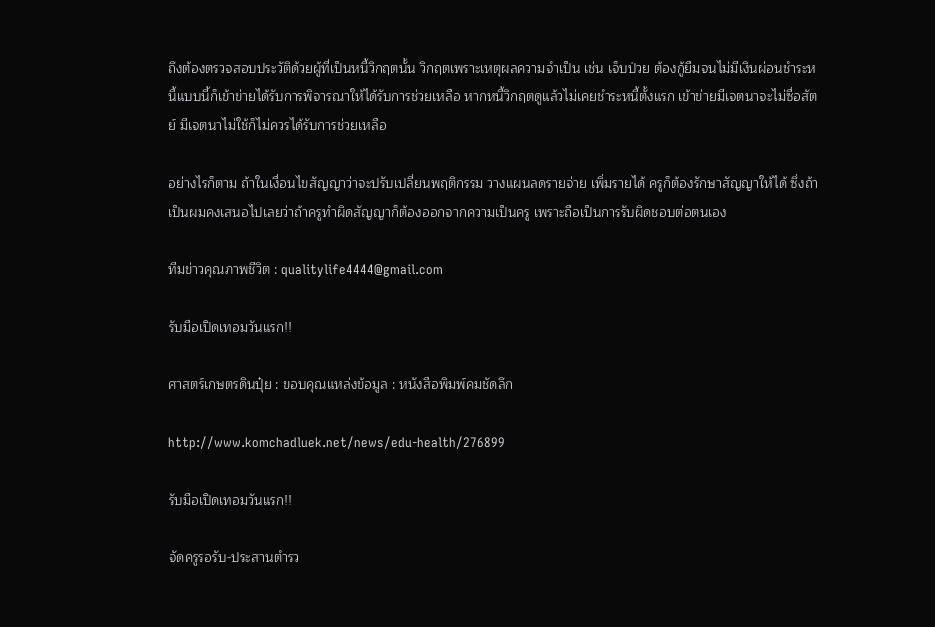ถึงต้องตรวจสอบประวัติด้วยผู้ที่เป็นหนี้วิกฤตนั้น วิกฤตเพราะเหตุผลความจำเป็น เช่น เจ็บป่วย ต้องกู้ยืมจนไม่มีเงินผ่อนชำระหนี้แบบนี้ก็เข้าข่ายได้รับการพิจารณาให้ได้รับการช่วยเหลือ หากหนี้วิกฤตดูแล้วไม่เคยชำระหนี้ตั้งแรก เข้าข่ายมีเจตนาจะไม่ซื่อสัตย์ มีเจตนาไม่ใช้ก็ไม่ควรได้รับการช่วยเหลือ

อย่างไรก็ตาม ถ้าในเงื่อนไขสัญญาว่าจะปรับเปลี่ยนพฤติกรรม วางแผนลดรายจ่าย เพิ่มรายได้ ครูก็ต้องรักษาสัญญาให้ได้ ซึ่งถ้าเป็นผมคงเสนอไปเลยว่าถ้าครูทำผิดสัญญาก็ต้องออกจากความเป็นครู เพราะถือเป็นการรับผิดชอบต่อตนเอง

ทีมข่าวคุณภาพชีวิต : qualitylife4444@gmail.com

รับมือเปิดเทอมวันแรก!!

ศาสตร์เกษตรดินปุ๋ย : ขอบคุณแหล่งข้อมูล : หนังสือพิมพ์คมชัดลึก

http://www.komchadluek.net/news/edu-health/276899

รับมือเปิดเทอมวันแรก!!

จัดครูรอรับ-ประสานตำรว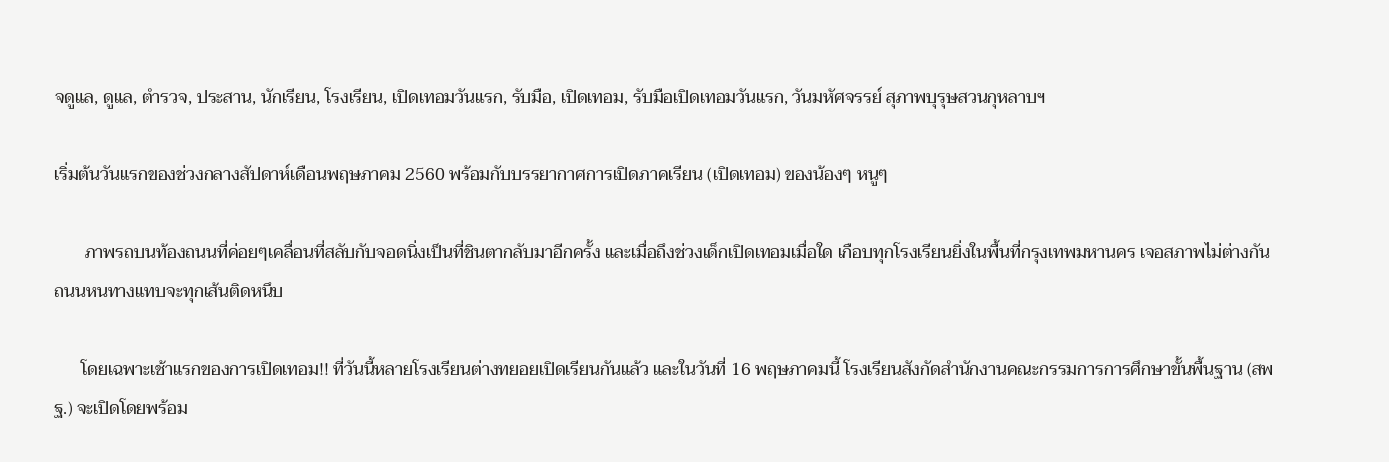จดูแล, ดูแล, ตำรวจ, ประสาน, นักเรียน, โรงเรียน, เปิดเทอมวันแรก, รับมือ, เปิดเทอม, รับมือเปิดเทอมวันแรก, วันมหัศจรรย์ สุภาพบุรุษสวนกุหลาบฯ

เริ่มต้นวันแรกของช่วงกลางสัปดาห์เดือนพฤษภาคม 2560 พร้อมกับบรรยากาศการเปิดภาคเรียน (เปิดเทอม) ของน้องๆ หนูๆ

       ภาพรถบนท้องถนนที่ค่อยๆเคลื่อนที่สลับกับจอดนิ่งเป็นที่ชินตากลับมาอีกครั้ง และเมื่อถึงช่วงเด็กเปิดเทอมเมื่อใด เกือบทุกโรงเรียนยิ่งในพื้นที่กรุงเทพมหานคร เจอสภาพไม่ต่างกัน ถนนหนทางแทบจะทุกเส้นติดหนึบ

      โดยเฉพาะเช้าแรกของการเปิดเทอม!! ที่วันนี้หลายโรงเรียนต่างทยอยเปิดเรียนกันแล้ว และในวันที่ 16 พฤษภาคมนี้ โรงเรียนสังกัดสำนักงานคณะกรรมการการศึกษาขั้นพื้นฐาน (สพฐ.) จะเปิดโดยพร้อม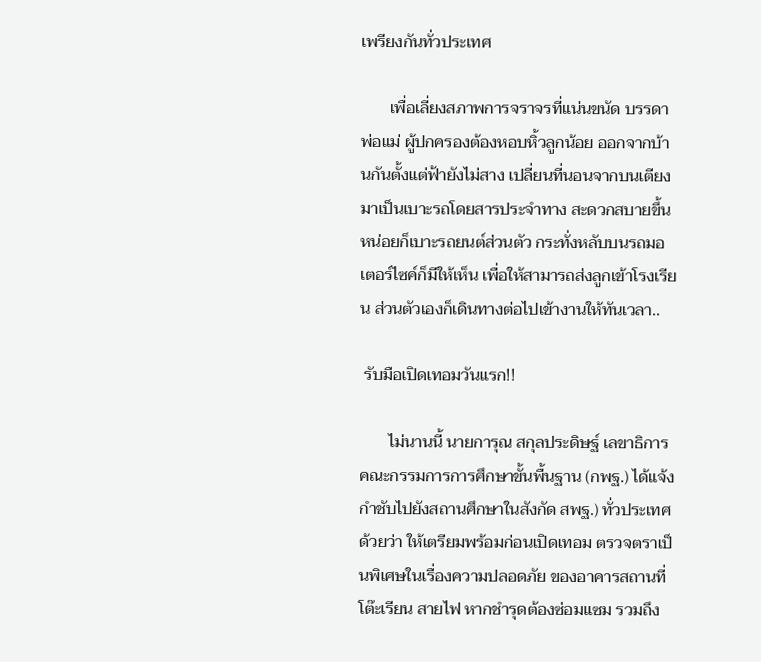เพรียงกันทั่วประเทศ

       เพื่อเลี่ยงสภาพการจราจรที่แน่นขนัด บรรดาพ่อแม่ ผู้ปกครองต้องหอบหิ้วลูกน้อย ออกจากบ้านกันตั้งแต่ฟ้ายังไม่สาง เปลี่ยนที่นอนจากบนเตียง มาเป็นเบาะรถโดยสารประจำทาง สะดวกสบายขึ้นหน่อยก็เบาะรถยนต์ส่วนตัว กระทั่งหลับบนรถมอเตอร์ไซค์ก็มีให้เห็น เพื่อให้สามารถส่งลูกเข้าโรงเรียน ส่วนตัวเองก็เดินทางต่อไปเข้างานให้ทันเวลา..

 รับมือเปิดเทอมวันแรก!!

       ไม่นานนี้ นายการุณ สกุลประดิษฐ์ เลขาธิการคณะกรรมการการศึกษาขั้นพื้นฐาน (กพฐ.) ได้แจ้งกำชับไปยังสถานศึกษาในสังกัด สพฐ.) ทั่วประเทศด้วยว่า ให้เตรียมพร้อมก่อนเปิดเทอม ตรวจตราเป็นพิเศษในเรื่องความปลอดภัย ของอาคารสถานที่ โต๊ะเรียน สายไฟ หากชำรุดต้องซ่อมแซม รวมถึง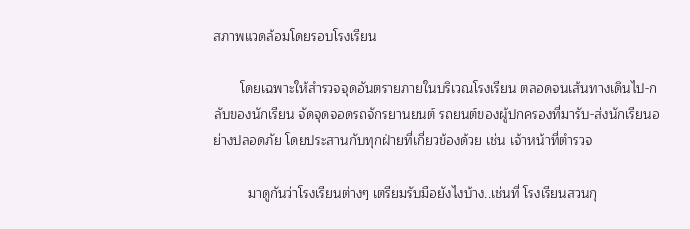สภาพแวดล้อมโดยรอบโรงเรียน

       โดยเฉพาะให้สำรวจจุดอันตรายภายในบริเวณโรงเรียน ตลอดจนเส้นทางเดินไป-กลับของนักเรียน จัดจุดจอดรถจักรยานยนต์ รถยนต์ของผู้ปกครองที่มารับ-ส่งนักเรียนอย่างปลอดภัย โดยประสานกับทุกฝ่ายที่เกี่ยวข้องด้วย เช่น เจ้าหน้าที่ตำรวจ

         มาดูกันว่าโรงเรียนต่างๆ เตรียมรับมือยังไงบ้าง..เช่นที่ โรงเรียนสวนกุ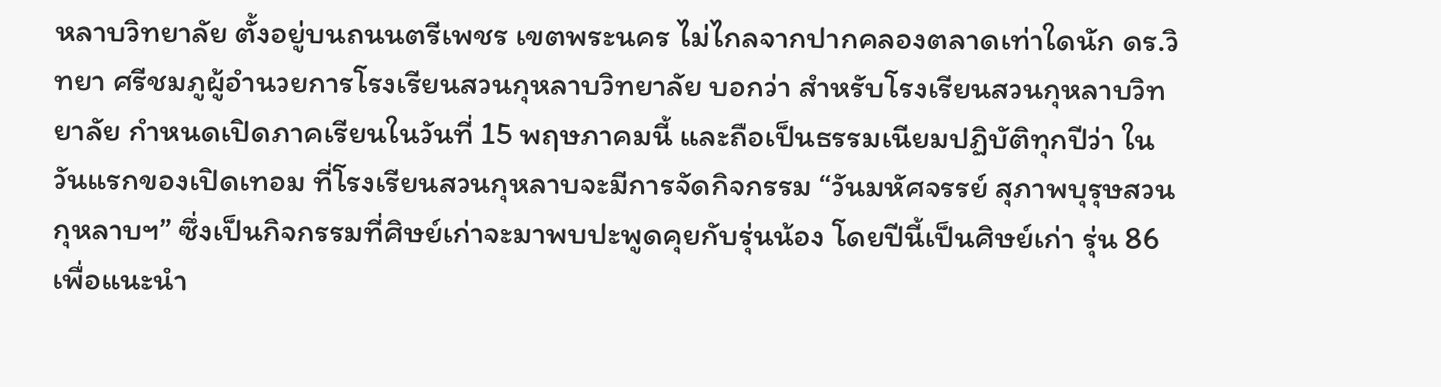หลาบวิทยาลัย ตั้งอยู่บนถนนตรีเพชร เขตพระนคร ไม่ไกลจากปากคลองตลาดเท่าใดนัก ดร.วิทยา ศรีชมภูผู้อำนวยการโรงเรียนสวนกุหลาบวิทยาลัย บอกว่า สำหรับโรงเรียนสวนกุหลาบวิทยาลัย กำหนดเปิดภาคเรียนในวันที่ 15 พฤษภาคมนี้ และถือเป็นธรรมเนียมปฏิบัติทุกปีว่า ในวันแรกของเปิดเทอม ที่โรงเรียนสวนกุหลาบจะมีการจัดกิจกรรม “วันมหัศจรรย์ สุภาพบุรุษสวนกุหลาบฯ” ซึ่งเป็นกิจกรรมที่ศิษย์เก่าจะมาพบปะพูดคุยกับรุ่นน้อง โดยปีนี้เป็นศิษย์เก่า รุ่น 86 เพื่อแนะนำ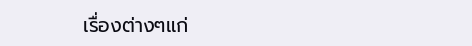เรื่องต่างๆแก่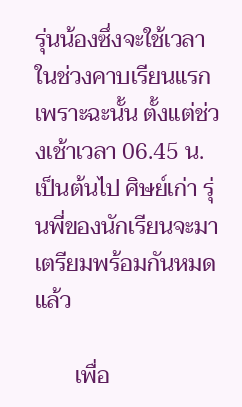รุ่นน้องซึ่งจะใช้เวลาในช่วงคาบเรียนแรก เพราะฉะนั้น ตั้งแต่ช่วงเช้าเวลา 06.45 น.เป็นต้นไป ศิษย์เก่า รุ่นพี่ของนักเรียนจะมาเตรียมพร้อมกันหมดแล้ว

       เพื่อ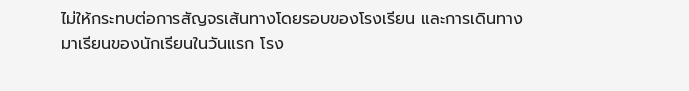ไม่ให้กระทบต่อการสัญจรเส้นทางโดยรอบของโรงเรียน และการเดินทางมาเรียนของนักเรียนในวันแรก โรง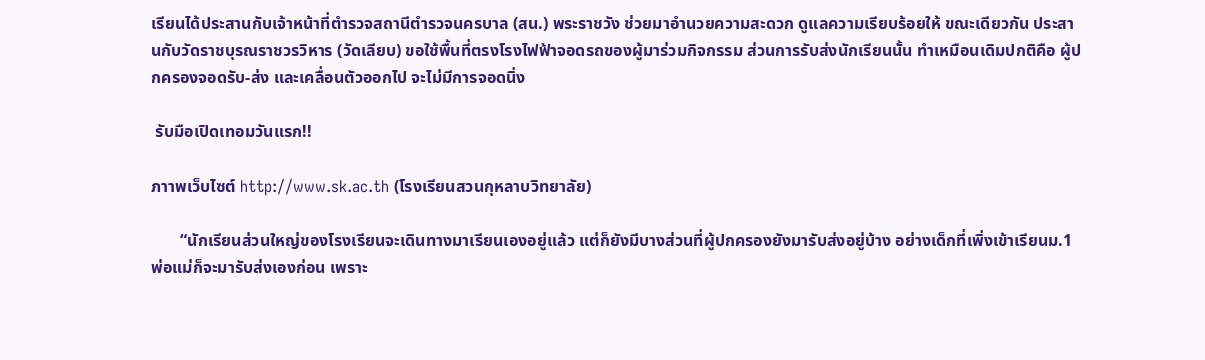เรียนได้ประสานกับเจ้าหน้าที่ตำรวจสถานีตำรวจนครบาล (สน.) พระราชวัง ช่วยมาอำนวยความสะดวก ดูแลความเรียบร้อยให้ ขณะเดียวกัน ประสานกับวัดราชบุรณราชวรวิหาร (วัดเลียบ) ขอใช้พื้นที่ตรงโรงไฟฟ้าจอดรถของผู้มาร่วมกิจกรรม ส่วนการรับส่งนักเรียนนั้น ทำเหมือนเดิมปกติคือ ผู้ปกครองจอดรับ-ส่ง และเคลื่อนตัวออกไป จะไม่มีการจอดนิ่ง

 รับมือเปิดเทอมวันแรก!!

ภาาพเว็บไซต์ http://www.sk.ac.th (โรงเรียนสวนกุหลาบวิทยาลัย)

       “นักเรียนส่วนใหญ่ของโรงเรียนจะเดินทางมาเรียนเองอยู่แล้ว แต่ก็ยังมีบางส่วนที่ผู้ปกครองยังมารับส่งอยู่บ้าง อย่างเด็กที่เพิ่งเข้าเรียนม.1 พ่อแม่ก็จะมารับส่งเองก่อน เพราะ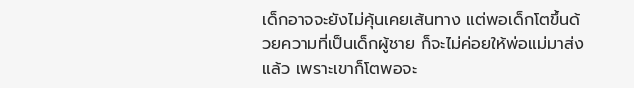เด็กอาจจะยังไม่คุ้นเคยเส้นทาง แต่พอเด็กโตขึ้นด้วยความที่เป็นเด็กผู้ชาย ก็จะไม่ค่อยให้พ่อแม่มาส่งแล้ว เพราะเขาก็โตพอจะ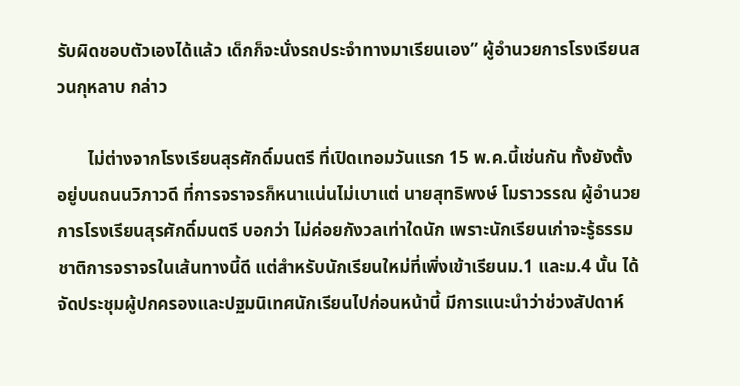รับผิดชอบตัวเองได้แล้ว เด็กก็จะนั่งรถประจำทางมาเรียนเอง” ผู้อำนวยการโรงเรียนสวนกุหลาบ กล่าว

       ไม่ต่างจากโรงเรียนสุรศักดิ์มนตรี ที่เปิดเทอมวันแรก 15 พ.ค.นี้เช่นกัน ทั้งยังตั้งอยู่บนถนนวิภาวดี ที่การจราจรก็หนาแน่นไม่เบาแต่ นายสุทธิพงษ์ โมราวรรณ ผู้อำนวยการโรงเรียนสุรศักดิ์มนตรี บอกว่า ไม่ค่อยกังวลเท่าใดนัก เพราะนักเรียนเก่าจะรู้ธรรมชาติการจราจรในเส้นทางนี้ดี แต่สำหรับนักเรียนใหม่ที่เพิ่งเข้าเรียนม.1 และม.4 นั้น ได้จัดประชุมผู้ปกครองและปฐมนิเทศนักเรียนไปก่อนหน้านี้ มีการแนะนำว่าช่วงสัปดาห์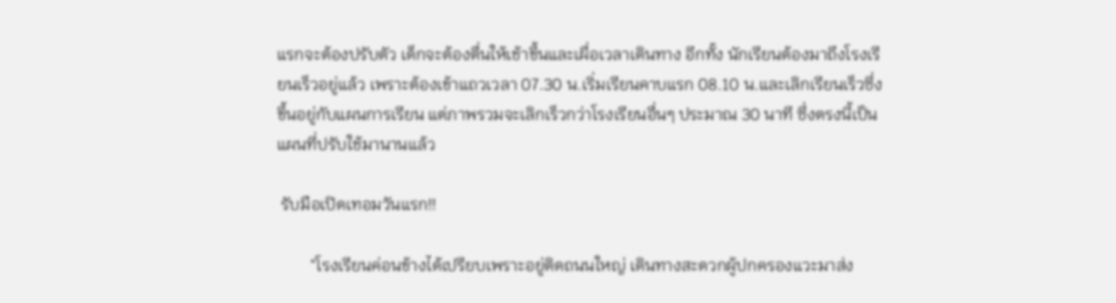แรกจะต้องปรับตัว เด็กจะต้องตื่นให้เช้าขึ้นและเผื่อเวลาเดินทาง อีกทั้ง นักเรียนต้องมาถึงโรงเรียนเร็วอยู่แล้ว เพราะต้องเข้าแถวเวลา 07.30 น.เริ่มเรียนคาบแรก 08.10 น.และเลิกเรียนเร็วซึ่งขึ้นอยู่กับแผนการเรียน แต่ภาพรวมจะเลิกเร็วกว่าโรงเรียนอื่นๆ ประมาณ 30 นาที ซึ่งตรงนี้เป็นแผนที่ปรับใช้มานานแล้ว

 รับมือเปิดเทอมวันแรก!!

        “โรงเรียนค่อนข้างได้เปรียบเพราะอยู่ติดถนนใหญ่ เดินทางสะดวกผู้ปกครองแวะมาส่ง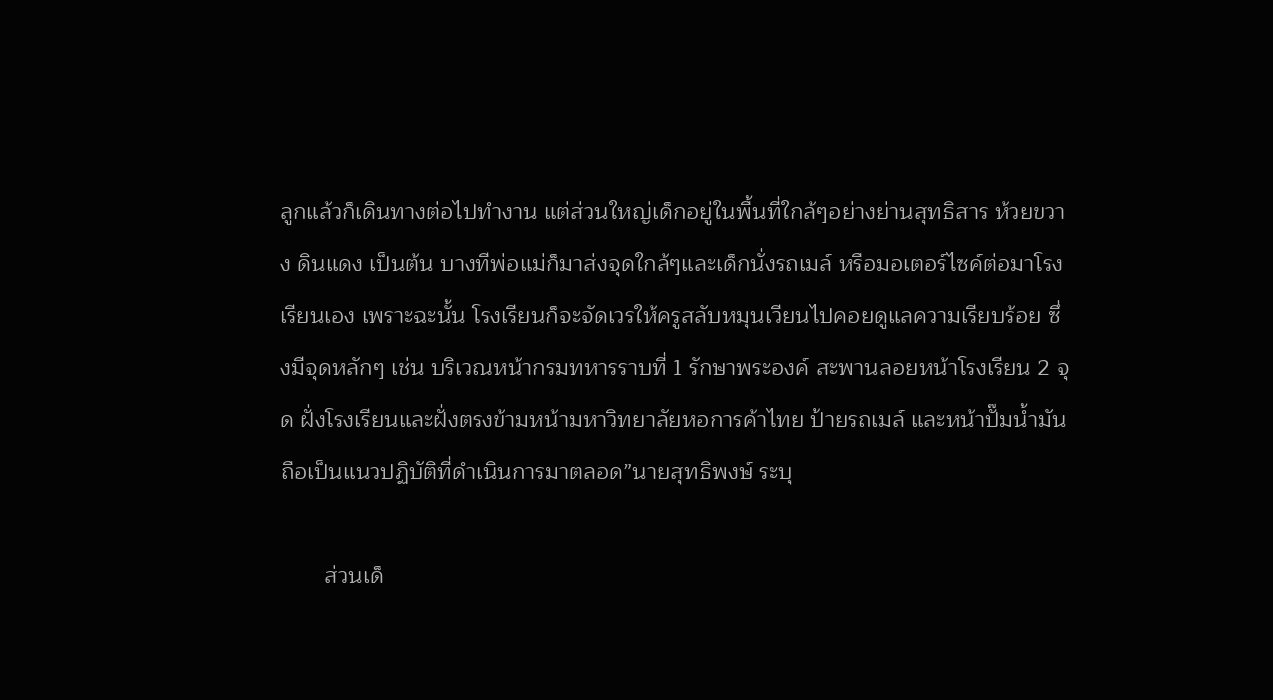ลูกแล้วก็เดินทางต่อไปทำงาน แต่ส่วนใหญ่เด็กอยู่ในพื้นที่ใกล้ๆอย่างย่านสุทธิสาร ห้วยขวาง ดินแดง เป็นต้น บางทีพ่อแม่ก็มาส่งจุดใกล้ๆและเด็กนั่งรถเมล์ หรือมอเตอร์ไซค์ต่อมาโรงเรียนเอง เพราะฉะนั้น โรงเรียนก็จะจัดเวรให้ครูสลับหมุนเวียนไปคอยดูแลความเรียบร้อย ซึ่งมีจุดหลักๆ เช่น บริเวณหน้ากรมทหารราบที่ 1 รักษาพระองค์ สะพานลอยหน้าโรงเรียน 2 จุด ฝั่งโรงเรียนและฝั่งตรงข้ามหน้ามหาวิทยาลัยหอการค้าไทย ป้ายรถเมล์ และหน้าปั๊มน้ำมัน ถือเป็นแนวปฏิบัติที่ดำเนินการมาตลอด”นายสุทธิพงษ์ ระบุ

       ส่วนเด็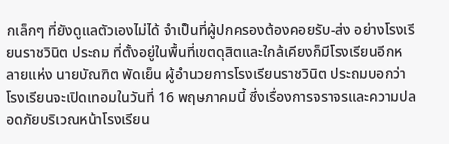กเล็กๆ ที่ยังดูแลตัวเองไม่ได้ จำเป็นที่ผู้ปกครองต้องคอยรับ-ส่ง อย่างโรงเรียนราชวินิต ประถม ที่ตั้งอยู่ในพื้นที่เขตดุสิตและใกล้เคียงก็มีโรงเรียนอีกหลายแห่ง นายบัณฑิต พัดเย็น ผู้อำนวยการโรงเรียนราชวินิต ประถมบอกว่า โรงเรียนจะเปิดเทอมในวันที่ 16 พฤษภาคมนี้ ซึ่งเรื่องการจราจรและความปลอดภัยบริเวณหน้าโรงเรียน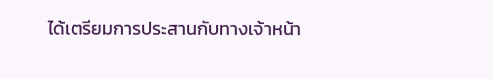ได้เตรียมการประสานกับทางเจ้าหน้า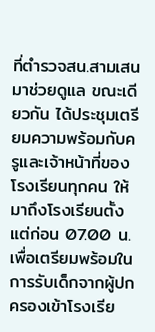ที่ตำรวจสน.สามเสน มาช่วยดูแล ขณะเดียวกัน ได้ประชุมเตรียมความพร้อมกับครูและเจ้าหน้าที่ของโรงเรียนทุกคน ให้มาถึงโรงเรียนตั้งแต่ก่อน 07.00 น. เพื่อเตรียมพร้อมในการรับเด็กจากผู้ปกครองเข้าโรงเรีย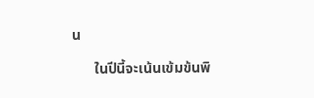น

      ในปีนี้จะเน้นเข้มข้นพิ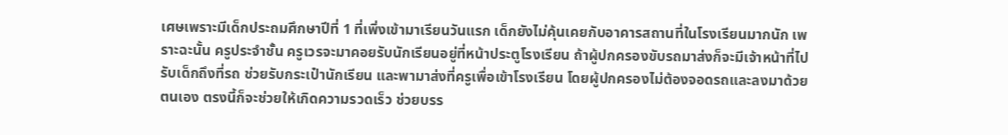เศษเพราะมีเด็กประถมศึกษาปีที่ 1 ที่เพิ่งเข้ามาเรียนวันแรก เด็กยังไม่คุ้นเคยกับอาคารสถานที่ในโรงเรียนมากนัก เพราะฉะนั้น ครูประจำชั้น ครูเวรจะมาคอยรับนักเรียนอยู่ที่หน้าประตูโรงเรียน ถ้าผู้ปกครองขับรถมาส่งก็จะมีเจ้าหน้าที่ไปรับเด็กถึงที่รถ ช่วยรับกระเป๋านักเรียน และพามาส่งที่ครูเพื่อเข้าโรงเรียน โดยผู้ปกครองไม่ต้องจอดรถและลงมาด้วยตนเอง ตรงนี้ก็จะช่วยให้เกิดความรวดเร็ว ช่วยบรร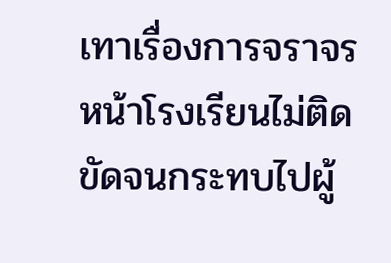เทาเรื่องการจราจรหน้าโรงเรียนไม่ติดขัดจนกระทบไปผู้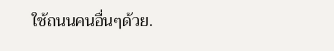ใช้ถนนคนอื่นๆด้วย.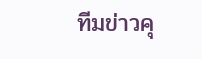ทีมข่าวคุ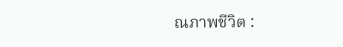ณภาพชีวิต :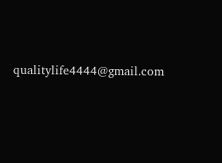qualitylife4444@gmail.com